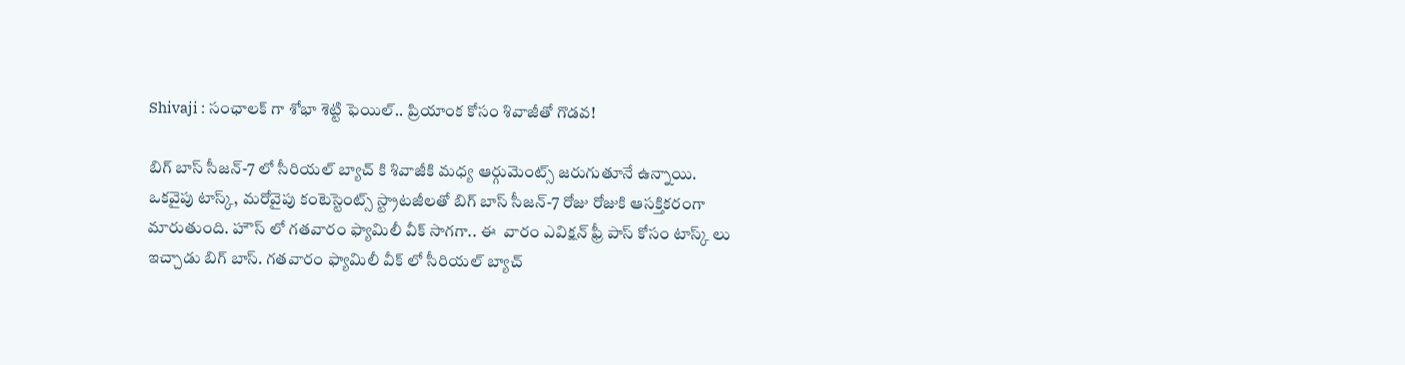Shivaji : సంఛాలక్ గా శోభా శెట్టి ఫెయిల్.. ప్రియాంక కోసం శివాజీతో గొడవ!

బిగ్ బాస్ సీజన్-7 లో సీరియల్ బ్యాచ్ కి శివాజీకి మధ్య ఆర్గుమెంట్స్ జరుగుతూనే ఉన్నాయి. ఒకవైపు టాస్క్, మరోవైపు కంటెస్టెంట్స్ స్ట్రాటజీలతో బిగ్ బాస్ సీజన్-7 రోజు రోజుకి ఆసక్తికరంగా మారుతుంది. హౌస్ లో గతవారం ఫ్యామిలీ వీక్ సాగగా.. ఈ  వారం ఎవిక్షన్ ఫ్రీ పాస్ కోసం టాస్క్ లు ఇచ్చాడు బిగ్ బాస్. గతవారం ఫ్యామిలీ వీక్ లో సీరియల్ బ్యాచ్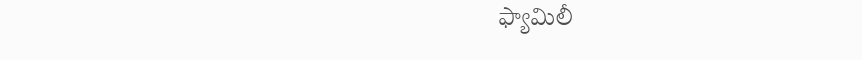ఫ్యామిలీ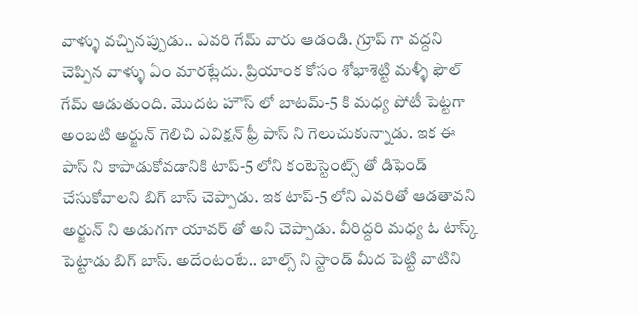వాళ్ళు వచ్చినప్పుడు.. ఎవరి గేమ్ వారు ఆడండి. గ్రూప్ గా వద్దని చెప్పిన వాళ్ళు ఏం మారట్లేదు. ప్రియాంక కోసం శోభాశెట్టి మళ్ళీ ఫౌల్ గేమ్ ఆడుతుంది‌. మొదట హౌస్ లో బాటమ్-5 కి మధ్య పోటీ పెట్టగా అంబటి అర్జున్ గెలిచి ఎవిక్షన్ ఫ్రీ పాస్ ని గెలుచుకున్నాడు. ఇక ఈ పాస్ ని కాపాడుకోవడానికి టాప్-5 లోని కంటెస్టెంట్స్ తో డిఫెండ్ చేసుకోవాలని బిగ్ బాస్ చెప్పాడు. ఇక టాప్-5 లోని ఎవరితో ఆడతావని అర్జున్ ని అడుగగా యావర్ తో అని చెప్పాడు. వీరిద్దరి మధ్య ఓ టాస్క్ పెట్టాడు బిగ్ బాస్. అదేంటంటే.. బాల్స్ ని స్టాండ్ మీద పెట్టి వాటిని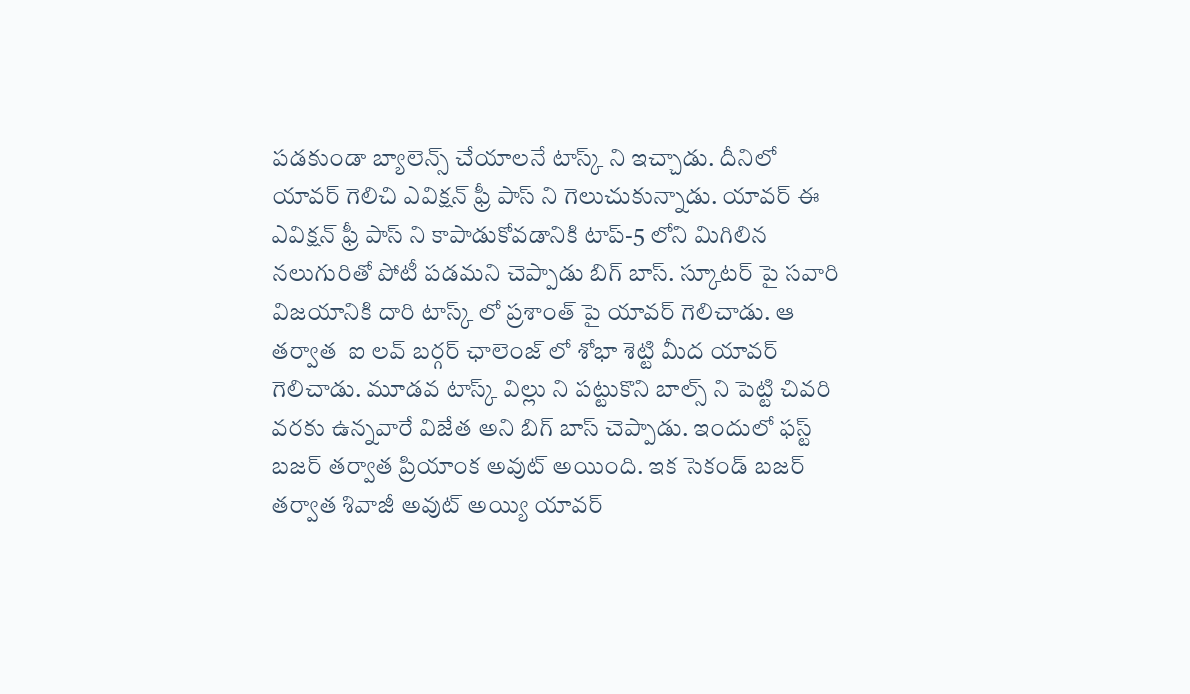పడకుండా బ్యాలెన్స్ చేయాలనే టాస్క్ ని ఇచ్చాడు‌. దీనిలో యావర్ గెలిచి ఎవిక్షన్ ఫ్రీ పాస్ ని గెలుచుకున్నాడు. యావర్ ఈ ఎవిక్షన్ ఫ్రీ పాస్ ని కాపాడుకోవడానికి టాప్-5 లోని మిగిలిన నలుగురితో పోటీ పడమని చెప్పాడు బిగ్ బాస్. స్కూటర్ పై సవారి విజయానికి దారి టాస్క్ లో ప్రశాంత్ పై యావర్ గెలిచాడు. ఆ తర్వాత  ఐ లవ్ బర్గర్ ఛాలెంజ్ లో శోభా శెట్టి మీద యావర్ గెలిచాడు. మూడవ టాస్క్ విల్లు ని పట్టుకొని బాల్స్ ని పెట్టి చివరి వరకు ఉన్నవారే విజేత అని బిగ్ బాస్ చెప్పాడు. ఇందులో ఫస్ట్ బజర్ తర్వాత ప్రియాంక అవుట్ అయింది. ఇక సెకండ్ బజర్ తర్వాత శివాజీ అవుట్ అయ్యి యావర్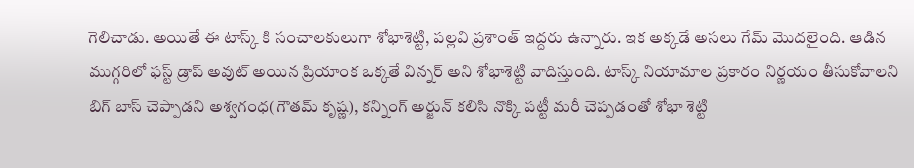గెలిచాడు. అయితే ఈ టాస్క్ కి సంచాలకులుగా శోభాశెట్టి, పల్లవి ప్రశాంత్ ఇద్దరు ఉన్నారు. ఇక అక్కడే అసలు గేమ్ మొదలైంది. ఆడిన ముగ్గరిలో ఫస్ట్ డ్రాప్ అవుట్ అయిన ప్రియాంక ఒక్కతే విన్నర్ అని శోభాశెట్టి వాదిస్తుంది. టాస్క్ నియామాల ప్రకారం నిర్ణయం తీసుకోవాలని బిగ్ బాస్ చెప్పాడని అశ్వగంధ(గౌతమ్ కృష్ణ), కన్నింగ్ అర్జున్ కలిసి నొక్కి పట్టీ మరీ చెప్పడంతో శోభా శెట్టి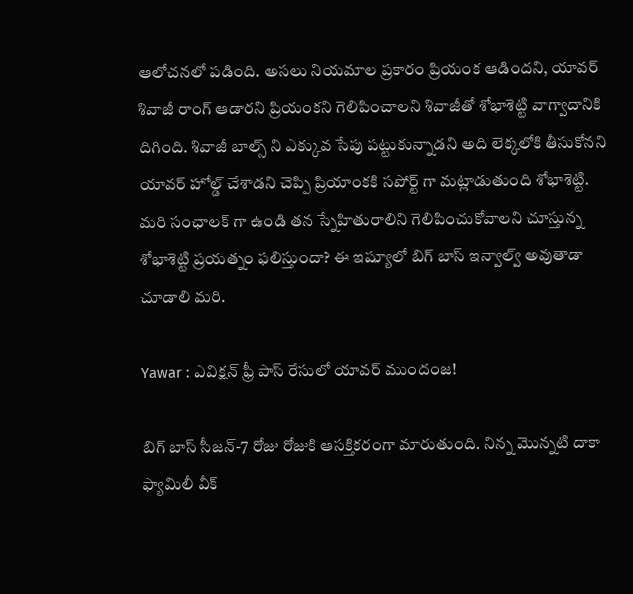ఆలోచనలో పడింది‌. అసలు నియమాల ప్రకారం ప్రియంక ఆడిందని, యావర్ శివాజీ రాంగ్ ఆడారని ప్రియంకని గెలిపించాలని శివాజీతో శోభాశెట్టి వాగ్వాదానికి దిగింది. శివాజీ బాల్స్ ని ఎక్కువ సేపు పట్టుకున్నాడని అది లెక్కలోకి తీసుకోనని యావర్ హోల్డ్ చేశాడని చెప్పి ప్రియాంకకి సపోర్ట్ గా మట్లాడుతుంది శోభాశెట్టి. మరి సంఛాలక్ గా ఉండి తన స్నేహితురాలిని గెలిపించుకోవాలని చూస్తున్న శోభాశెట్టి ప్రయత్నం ఫలిస్తుందా? ఈ ఇష్యూలో బిగ్ బాస్ ఇన్వాల్వ్ అవుతాడా చూడాలి మరి.

Yawar : ఎవిక్షన్ ఫ్రీ పాస్ రేసులో యావర్ ముందంజ!

బిగ్ బాస్ సీజన్-7 రోజు రోజుకి ఆసక్తికరంగా మారుతుంది. నిన్న మొన్నటి దాకా ఫ్యామిలీ వీక్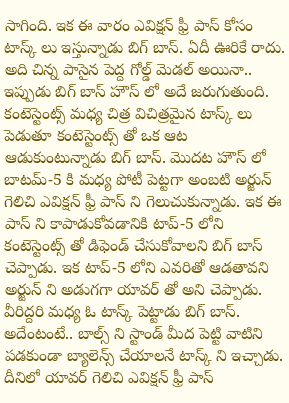సాగింది. ఇక ఈ వారం ఎవిక్షన్ ఫ్రీ పాస్ కోసం టాస్క్ లు ఇస్తున్నాడు బిగ్ బాస్. ఏదీ ఊరికే రాదు. అది చిన్న పాసైన పెద్ద గోల్డ్ మెడల్ అయినా.. ఇప్పుడు బిగ్ బాస్ హౌస్ లో అదే జరుగుతుంది. కంటెస్టెంట్స్ మధ్య చిత్ర విచిత్రమైన టాస్క్ లు పెడుతూ కంటెస్టెంట్స్ తో ఒక ఆట ఆడుకుంటున్నాడు బిగ్ బాస్. మొదట హౌస్ లో బాటమ్-5 కి మధ్య పోటీ పెట్టగా అంబటి అర్జున్ గెలిచి ఎవిక్షన్ ఫ్రీ పాస్ ని గెలుచుకున్నాడు. ఇక ఈ పాస్ ని కాపాడుకోవడానికి టాప్-5 లోని కంటెస్టెంట్స్ తో డిఫెండ్ చేసుకోవాలని బిగ్ బాస్ చెప్పాడు. ఇక టాప్-5 లోని ఎవరితో ఆడతావని అర్జున్ ని అడుగగా యావర్ తో అని చెప్పాడు. వీరిద్దరి మధ్య ఓ టాస్క్ పెట్టాడు బిగ్ బాస్. అదేంటంటే.. బాల్స్ ని స్టాండ్ మీద పెట్టి వాటిని పడకుండా బ్యాలెన్స్ చేయాలనే టాస్క్ ని ఇచ్చాడు‌. దీనిలో యావర్ గెలిచి ఎవిక్షన్ ఫ్రీ పాస్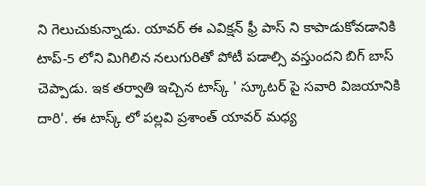ని గెలుచుకున్నాడు. యావర్ ఈ ఎవిక్షన్ ఫ్రీ పాస్ ని కాపాడుకోవడానికి టాప్-5 లోని మిగిలిన నలుగురితో పోటీ పడాల్సి వస్తుందని బిగ్ బాస్ చెప్పాడు. ఇక తర్వాతి ఇచ్చిన టాస్క్ ' స్కూటర్ పై సవారి విజయానికి దారి'. ఈ టాస్క్ లో పల్లవి ప్రశాంత్ యావర్ మధ్య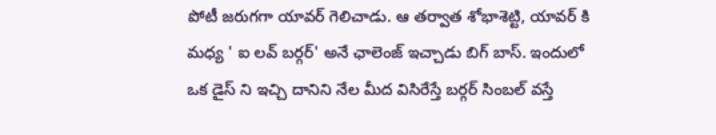పోటీ జరుగగా యావర్ గెలిచాడు‌. ఆ తర్వాత శోభాశెట్టి, యావర్ కి మధ్య ' ఐ లవ్ బర్గర్' అనే ఛాలెంజ్ ఇచ్చాడు బిగ్ బాస్. ఇందులో ఒక డైస్ ని ఇచ్చి దానిని నేల మీద విసిరేస్తే బర్గర్ సింబల్ వస్తే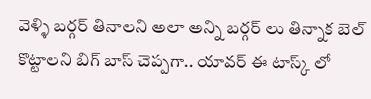వెళ్ళి బర్గర్ తినాలని అలా అన్ని బర్గర్ లు తిన్నాక బెల్ కొట్టాలని బిగ్ బాస్ చెప్పగా.. యావర్ ఈ టాస్క్ లో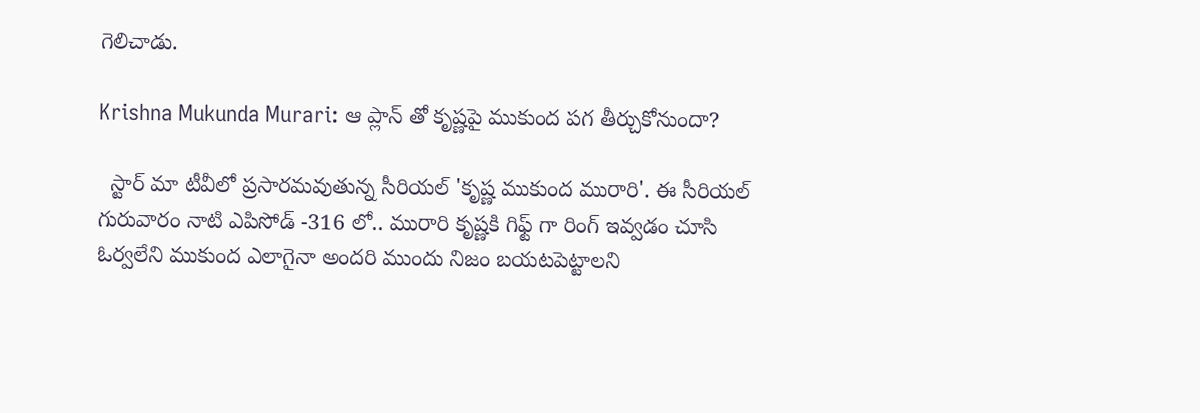గెలిచాడు.

Krishna Mukunda Murari: ఆ ప్లాన్ తో కృష్ణపై ముకుంద పగ తీర్చుకోనుందా?

  స్టార్ మా టీవీలో ప్రసారమవుతున్న సీరియల్ 'కృష్ణ ముకుంద మురారి'. ఈ సీరియల్ గురువారం నాటి ఎపిసోడ్ -316 లో.. మురారి కృష్ణకి గిఫ్ట్ గా రింగ్ ఇవ్వడం చూసి ఓర్వలేని ముకుంద ఎలాగైనా అందరి ముందు నిజం బయటపెట్టాలని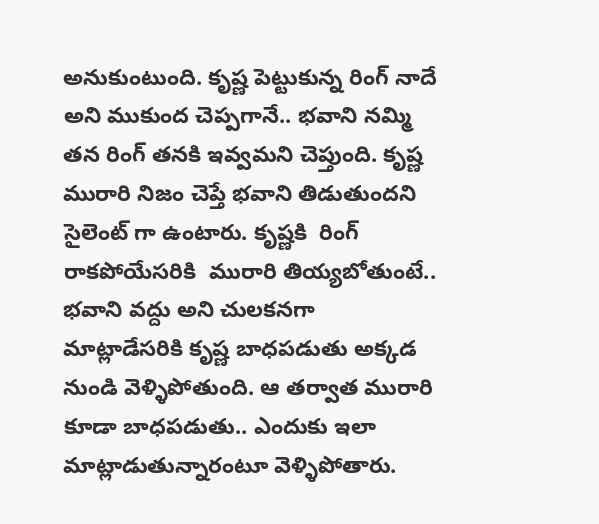అనుకుంటుంది. కృష్ణ పెట్టుకున్న రింగ్ నాదే అని ముకుంద చెప్పగానే.. భవాని నమ్మి తన రింగ్ తనకి ఇవ్వమని చెప్తుంది. కృష్ణ మురారి నిజం చెప్తే భవాని తిడుతుందని సైలెంట్ గా ఉంటారు. కృష్ణకి  రింగ్ రాకపోయేసరికి  మురారి తియ్యబోతుంటే.. భవాని వద్దు అని చులకనగా మాట్లాడేసరికి కృష్ణ బాధపడుతు అక్కడ నుండి వెళ్ళిపోతుంది. ఆ తర్వాత మురారి కూడా బాధపడుతు.. ఎందుకు ఇలా మాట్లాడుతున్నారంటూ వెళ్ళిపోతారు.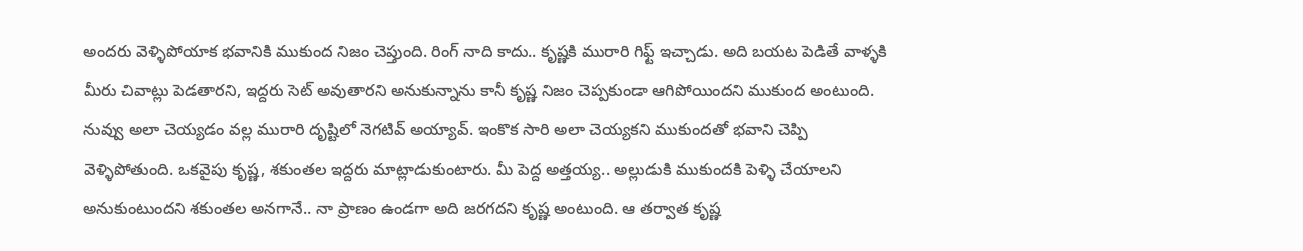అందరు వెళ్ళిపోయాక భవానికి ముకుంద నిజం చెప్తుంది. రింగ్ నాది కాదు.. కృష్ణకి మురారి గిఫ్ట్ ఇచ్చాడు. అది బయట పెడితే వాళ్ళకి  మీరు చివాట్లు పెడతారని, ఇద్దరు సెట్ అవుతారని అనుకున్నాను కానీ కృష్ణ నిజం చెప్పకుండా ఆగిపోయిందని ముకుంద అంటుంది. నువ్వు అలా చెయ్యడం వల్ల మురారి దృష్టిలో నెగటివ్ అయ్యావ్. ఇంకొక సారి అలా చెయ్యకని ముకుందతో భవాని చెప్పి వెళ్ళిపోతుంది. ఒకవైపు కృష్ణ, శకుంతల ఇద్దరు మాట్లాడుకుంటారు. మీ పెద్ద అత్తయ్య.. అల్లుడుకి ముకుందకి పెళ్ళి చేయాలని అనుకుంటుందని శకుంతల అనగానే.. నా ప్రాణం ఉండగా అది జరగదని కృష్ణ అంటుంది. ఆ తర్వాత కృష్ణ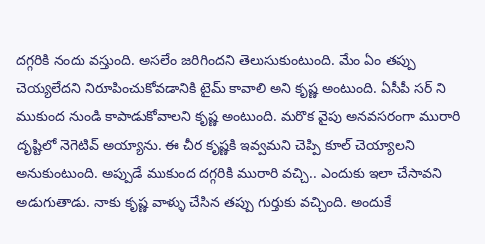దగ్గరికి నందు వస్తుంది. అసలేం జరిగిందని తెలుసుకుంటుంది. మేం ఏం తప్పు చెయ్యలేదని నిరూపించుకోవడానికి టైమ్ కావాలి అని కృష్ణ అంటుంది. ఏసీపీ సర్ ని ముకుంద నుండి కాపాడుకోవాలని కృష్ణ అంటుంది. మరొక వైపు అనవసరంగా మురారి దృష్టిలో నెగెటివ్ అయ్యాను. ఈ చీర కృష్ణకి ఇవ్వమని చెప్పి కూల్ చెయ్యాలని అనుకుంటుంది. అప్పుడే ముకుంద దగ్గరికి మురారి వచ్చి.. ఎందుకు ఇలా చేసావని అడుగుతాడు. నాకు కృష్ణ వాళ్ళు చేసిన తప్పు గుర్తుకు వచ్చింది. అందుకే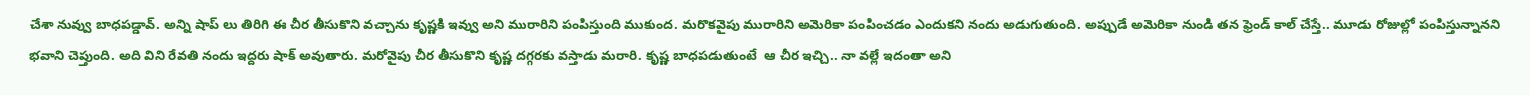చేశా నువ్వు బాధపడ్డావ్. అన్ని షాప్ లు తిరిగి ఈ చీర తీసుకొని వచ్చాను కృష్ణకి ఇవ్వు అని మురారిని పంపిస్తుంది ముకుంద. మరొకవైపు మురారిని అమెరికా పంపించడం ఎందుకని నందు అడుగుతుంది. అప్పుడే అమెరికా నుండి తన ఫ్రెండ్ కాల్ చేస్తే.. మూడు రోజుల్లో పంపిస్తున్నానని భవాని చెప్తుంది. అది విని రేవతి నందు ఇద్దరు షాక్ అవుతారు. మరోవైపు చీర తీసుకొని కృష్ణ దగ్గరకు వస్తాడు మరారి. కృష్ణ బాధపడుతుంటే  ఆ చీర ఇచ్చి.. నా వల్లే ఇదంతా అని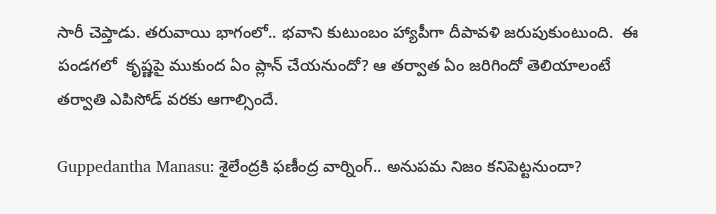సారీ చెప్తాడు. తరువాయి భాగంలో.. భవాని కుటుంబం హ్యాపీగా దీపావళి జరుపుకుంటుంది.  ఈ పండగలో  కృష్ణపై ముకుంద ఏం ప్లాన్ చేయనుందో? ఆ తర్వాత ఏం జరిగిందో తెలియాలంటే తర్వాతి ఎపిసోడ్ వరకు ఆగాల్సిందే.

Guppedantha Manasu: శైలేంద్రకి ఫణీంద్ర వార్నింగ్.. అనుపమ నిజం కనిపెట్టనుందా?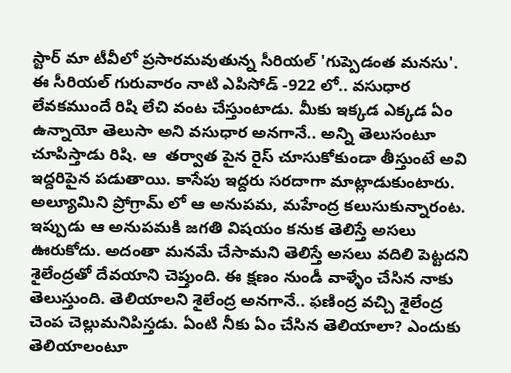స్టార్ మా టీవీలో ప్రసారమవుతున్న సీరియల్ 'గుప్పెడంత మనసు'. ఈ సీరియల్ గురువారం నాటి ఎపిసోడ్ -922 లో.. వసుధార లేవకముందే రిషి లేచి వంట చేస్తుంటాడు. మీకు ఇక్కడ ఎక్కడ ఏం  ఉన్నాయో తెలుసా అని వసుధార అనగానే.. అన్ని తెలుసంటూ చూపిస్తాడు రిషి. ఆ  తర్వాత పైన రైస్ చూసుకోకుండా తీస్తుంటే అవి ఇద్దరిపైన పడుతాయి. కాసేపు ఇద్దరు సరదాగా మాట్లాడుకుంటారు.  అల్యూమిని ప్రోగ్రామ్ లో ఆ అనుపమ, మహేంద్ర కలుసుకున్నారంట. ఇప్పుడు ఆ అనుపమకి జగతి విషయం కనుక తెలిస్తే అసలు ఊరుకోదు. అదంతా మనమే చేసామని తెలిస్తే అసలు వదిలి పెట్టదని శైలేంద్రతో దేవయాని చెప్తుంది. ఈ క్షణం నుండీ వాళ్ళేం చేసిన నాకు తెలుస్తుంది. తెలియాలని శైలేంద్ర అనగానే.. ఫణింద్ర వచ్చి శైలేంద్ర చెంప చెల్లుమనిపిస్తడు. ఏంటి నీకు ఏం చేసిన తెలియాలా? ఎందుకు తెలియాలంటూ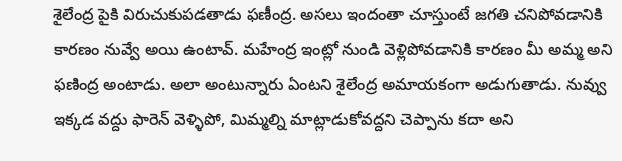శైలేంద్ర పైకి విరుచుకుపడతాడు ఫణీంద్ర. అసలు ఇందంతా చూస్తుంటే జగతి చనిపోవడానికి కారణం నువ్వే అయి ఉంటావ్. మహేంద్ర ఇంట్లో నుండి వెళ్లిపోవడానికి కారణం మీ అమ్మ అని ఫణింద్ర అంటాడు. అలా అంటున్నారు ఏంటని శైలేంద్ర అమాయకంగా అడుగుతాడు. నువ్వు ఇక్కడ వద్దు ఫారెన్ వెళ్ళిపో, మిమ్మల్ని మాట్లాడుకోవద్దని చెప్పాను కదా అని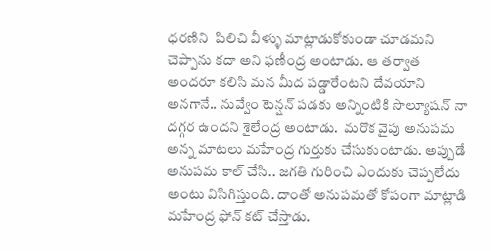ధరణిని  పిలిచి వీళ్ళు మాట్లాడుకోకుండా చూడమని చెప్పాను కదా అని ఫణీంద్ర అంటాడు. ఆ తర్వాత అందరూ కలిసి మన మీద పడ్డారేంటని దేవయాని అనగానే.. నువ్వేం టెన్షన్ పడకు అన్నింటికి సొల్యూషన్ నా దగ్గర ఉందని శైలేంద్ర అంటాడు.  మరొక వైపు అనుపమ అన్న మాటలు మహేంద్ర గుర్తుకు చేసుకుంటాడు. అప్పుడే అనుపమ కాల్ చేసి.. జగతి గురించి ఎందుకు చెప్పలేదు అంటు విసిగిస్తుంది. దాంతో అనుపమతో కోపంగా మాట్లాడి మహేంద్ర ఫోన్ కట్ చేస్తాడు.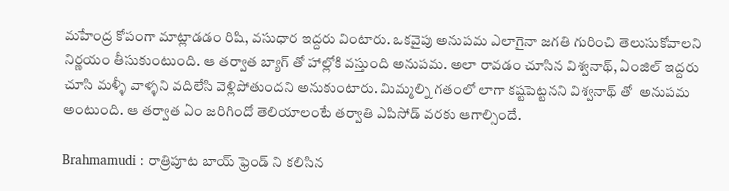మహేంద్ర కోపంగా మాట్లాడడం రిషి, వసుధార ఇద్దరు వింటారు. ఒకవైపు అనుపమ ఎలాగైనా జగతి గురించి తెలుసుకోవాలని నిర్ణయం తీసుకుంటుంది. ఆ తర్వాత బ్యాగ్ తో హాల్లోకి వస్తుంది అనుపమ. అలా రావడం చూసిన విశ్వనాథ్, ఏంజిల్ ఇద్దరు చూసి మళ్ళీ వాళ్ళని వదిలేసి వెళ్లిపోతుందని అనుకుంటారు. మిమ్మల్ని గతంలో లాగా కష్టపెట్టనని విశ్వనాథ్ తో  అనుపమ అంటుంది. ఆ తర్వాత ఏం జరిగిందో తెలియాలంటే తర్వాతి ఎపిసోడ్ వరకు ఆగాల్సిందే.

Brahmamudi : రాత్రిపూట బాయ్ ఫ్రెండ్ ని కలిసిన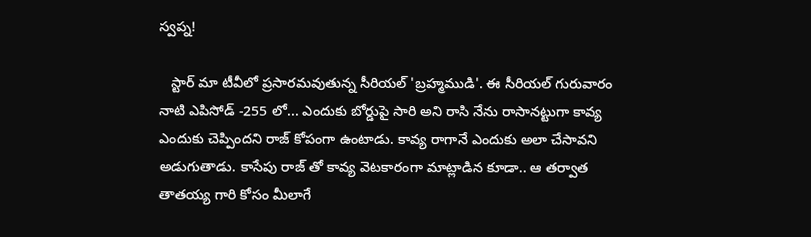స్వప్న!

   స్టార్ మా టీవీలో ప్రసారమవుతున్న సీరియల్ 'బ్రహ్మముడి'. ఈ సీరియల్ గురువారం నాటి ఎపిసోడ్ -255 లో... ఎందుకు బోర్డుపై సారి అని రాసి నేను రాసానట్టుగా కావ్య ఎందుకు చెప్పిందని రాజ్ కోపంగా ఉంటాడు. కావ్య రాగానే ఎందుకు అలా చేసావని అడుగుతాడు. కాసేపు రాజ్ తో కావ్య వెటకారంగా మాట్లాడిన కూడా.. ఆ తర్వాత తాతయ్య గారి కోసం మీలాగే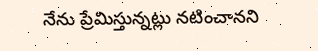నేను ప్రేమిస్తున్నట్లు నటించానని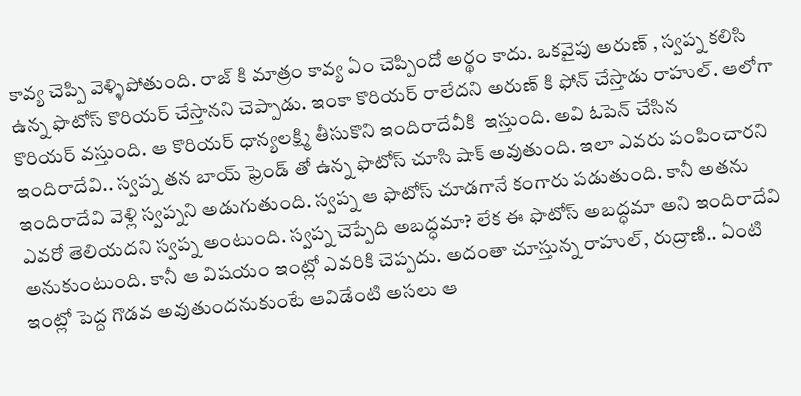కావ్య చెప్పి వెళ్ళిపోతుంది. రాజ్ కి మాత్రం కావ్య ఏం చెప్పిందో అర్థం కాదు. ఒకవైపు అరుణ్ , స్వప్న కలిసి ఉన్న ఫొటోస్ కొరియర్ చేస్తానని చెప్పాడు. ఇంకా కొరియర్ రాలేదని అరుణ్ కి ఫోన్ చేస్తాడు రాహుల్. ఆలోగా కొరియర్ వస్తుంది. ఆ కొరియర్ ధాన్యలక్ష్మి తీసుకొని ఇందిరాదేవీకి  ఇస్తుంది. అవి ఓపెన్ చేసిన ఇందిరాదేవి.. స్వప్న తన బాయ్ ఫ్రెండ్ తో ఉన్న ఫొటోస్ చూసి షాక్ అవుతుంది. ఇలా ఎవరు పంపించారని ఇందిరాదేవి వెళ్లి స్వప్నని అడుగుతుంది. స్వప్న ఆ ఫొటోస్ చూడగానే కంగారు పడుతుంది. కానీ అతను ఎవరో తెలియదని స్వప్న అంటుంది. స్వప్న చెప్పేది అబద్ధమా? లేక ఈ ఫొటోస్ అబద్ధమా అని ఇందిరాదేవి అనుకుంటుంది. కానీ ఆ విషయం ఇంట్లో ఎవరికి చెప్పదు. అదంతా చూస్తున్న రాహుల్, రుద్రాణి.. ఏంటి ఇంట్లో పెద్ద గొడవ అవుతుందనుకుంటే ఆవిడేంటి అసలు ఆ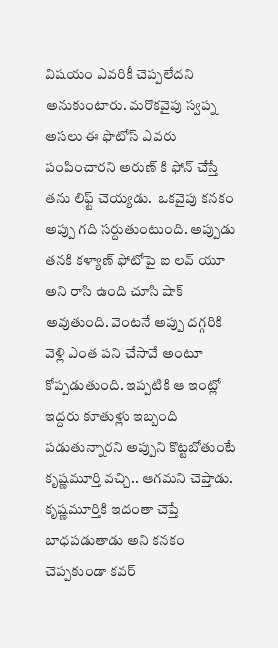విషయం ఎవరికీ చెప్పలేదని అనుకుంటారు. మరొకవైపు స్వప్న అసలు ఈ ఫొటోస్ ఎవరు పంపించారని అరుణ్ కి ఫోన్ చేస్తే తను లిఫ్ట్ చెయ్యడు.  ఒకవైపు కనకం అప్పు గది సర్దుతుంటుంది. అప్పుడు తనకి కళ్యాణ్ ఫోటోపై ఐ లవ్ యూ అని రాసి ఉంది చూసి షాక్ అవుతుంది. వెంటనే అప్పు దగ్గరికి వెళ్లి ఎంత పని చేసావే అంటూ కోప్పడుతుంది. ఇప్పటికి ఆ ఇంట్లో ఇద్దరు కూతుళ్లు ఇబ్బంది పడుతున్నారని అప్పుని కొట్టబోతుంటే కృష్ణమూర్తి వచ్చి.. ఆగమని చెప్తాడు. కృష్ణమూర్తికి ఇదంతా చెప్తే బాధపడుతాడు అని కనకం చెప్పకుండా కవర్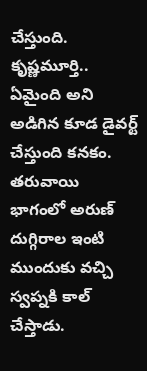చేస్తుంది. కృష్ణమూర్తి.. ఏమైంది అని అడిగిన కూడ డైవర్ట్ చేస్తుంది కనకం. తరువాయి భాగంలో అరుణ్ దుగ్గిరాల ఇంటి ముందుకు వచ్చి స్వప్నకి కాల్ చేస్తాడు.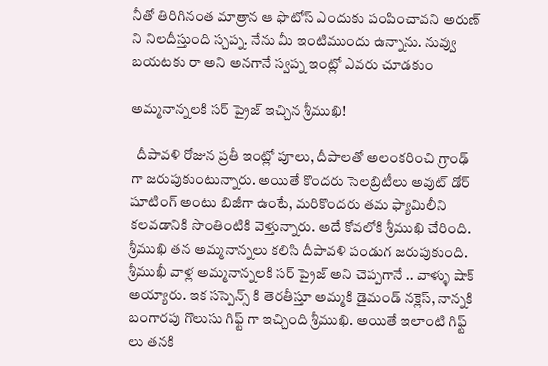నీతో తిరిగినంత మాత్రాన ఆ ఫొటోస్ ఎందుకు పంపించావని అరుణ్ ని నిలదీస్తుంది స్చప్న. నేను మీ ఇంటిముందు ఉన్నాను. నువ్వు బయటకు రా అని అనగానే స్వప్న ఇంట్లో ఎవరు చూడకుం

అమ్మనాన్నలకి సర్ ప్రైజ్ ఇచ్చిన శ్రీముఖి!

  దీపావళి రోజున ప్రతీ ఇంట్లో పూలు, దీపాలతో అలంకరించి గ్రాంఢ్ గా జరుపుకుంటున్నారు. అయితే కొందరు సెలబ్రిటీలు అవుట్ డోర్ షూటింగ్ అంటు బిజీగా ఉంటే, మరికొందరు తమ ఫ్యామిలీని కలవడానికి సొంతింటికి వెళ్తున్నారు. అదే కోవలోకి శ్రీముఖి చేరింది. శ్రీముఖి తన అమ్మనాన్నలు కలిసి దీపావళి పండుగ జరుపుకుంది. శ్రీముఖీ వాళ్ల అమ్మనాన్నలకి సర్ ప్రైజ్ అని చెప్పగానే .. వాళ్ళు షాక్ అయ్యారు. ఇక సస్పెన్స్ కి తెరతీస్తూ అమ్మకి డైమండ్ నక్లెస్, నాన్నకి బంగారపు గొలుసు గిఫ్ట్ గా ఇచ్చింది శ్రీముఖి. అయితే ఇలాంటి గిఫ్ట్ లు తనకి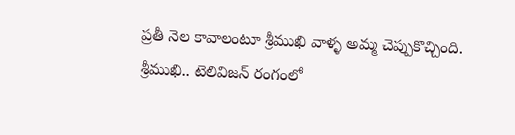ప్రతీ నెల కావాలంటూ శ్రీముఖి వాళ్ళ అమ్మ చెప్పుకొచ్చింది.  శ్రీముఖి.. టెలివిజన్ రంగంలో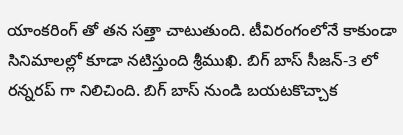యాంకరింగ్ తో తన సత్తా చాటుతుంది. టీవిరంగంలోనే కాకుండా సినిమాలల్లో కూడా నటిస్తుంది శ్రీముఖి. బిగ్ బాస్ సీజన్-3 లో రన్నరప్ గా నిలిచింది. బిగ్ బాస్ నుండి బయటకొచ్చాక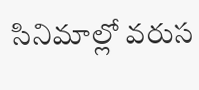సినిమాల్లో వరుస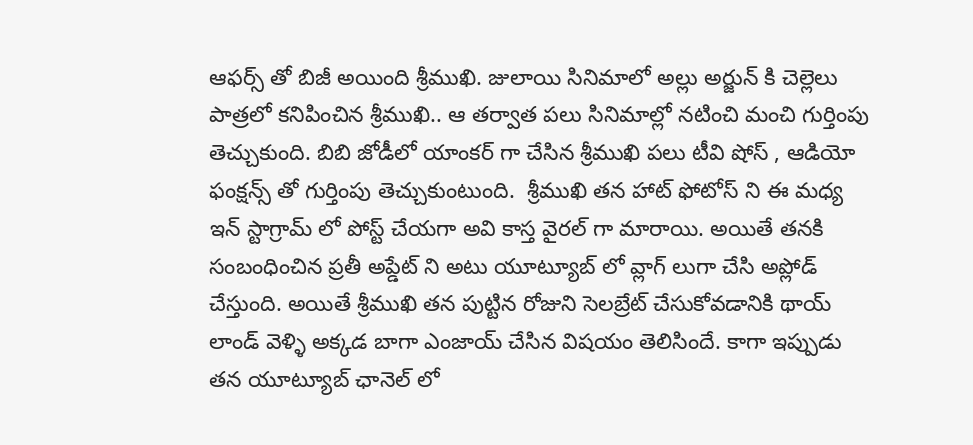ఆఫర్స్ తో బిజీ అయింది శ్రీముఖి. జులాయి సినిమాలో అల్లు అర్జున్ కి చెల్లెలు పాత్రలో కనిపించిన శ్రీముఖి.. ఆ తర్వాత పలు సినిమాల్లో నటించి మంచి గుర్తింపు తెచ్చుకుంది. బిబి జోడీలో యాంకర్ గా చేసిన శ్రీముఖి పలు టీవి షోస్ , ఆడియో ఫంక్షన్స్ తో గుర్తింపు తెచ్చుకుంటుంది.  శ్రీముఖి తన హాట్ ఫోటోస్ ని ఈ మధ్య ఇన్ స్టాగ్రామ్ లో పోస్ట్ చేయగా అవి కాస్త వైరల్ గా మారాయి. అయితే తనకి సంబంధించిన ప్రతీ అప్డేట్ ని అటు యూట్యూబ్ లో వ్లాగ్ లుగా చేసి అప్లోడ్ చేస్తుంది. అయితే శ్రీముఖి తన పుట్టిన రోజుని సెలబ్రేట్ చేసుకోవడానికి థాయ్ లాండ్ వెళ్ళి అక్కడ బాగా ఎంజాయ్ చేసిన విషయం తెలిసిందే. కాగా ఇప్పుడు తన యూట్యూబ్ ఛానెల్ లో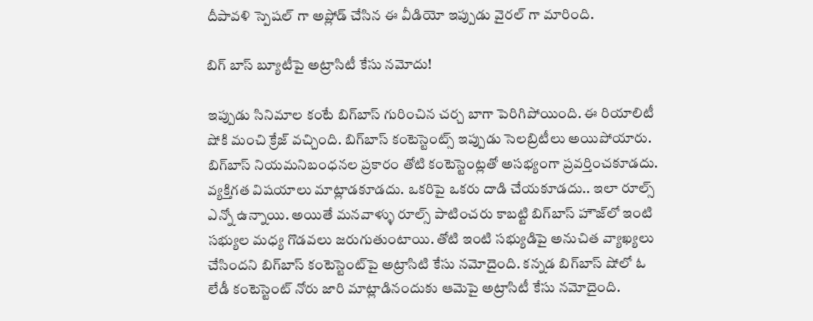దీపావళి స్పెషల్ గా అప్లోడ్ చేసిన ఈ వీడియో ఇప్పుడు వైరల్ గా మారింది.

బిగ్‌ బాస్‌ బ్యూటీపై అట్రాసిటీ కేసు నమోదు!

ఇప్పుడు సినిమాల కంటే బిగ్‌బాస్‌ గురించిన చర్చ బాగా పెరిగిపోయింది. ఈ రియాలిటీ షోకి మంచి క్రేజ్‌ వచ్చింది. బిగ్‌బాస్‌ కంటెస్టెంట్స్‌ ఇప్పుడు సెలబ్రిటీలు అయిపోయారు. బిగ్‌బాస్‌ నియమనిబంధనల ప్రకారం తోటి కంటెస్టెంట్లతో అసభ్యంగా ప్రవర్తించకూడదు. వ్యక్తిగత విషయాలు మాట్లాడకూడదు. ఒకరిపై ఒకరు దాడి చేయకూడదు.. ఇలా రూల్స్‌ ఎన్నో ఉన్నాయి. అయితే మనవాళ్ళు రూల్స్‌ పాటించరు కాబట్టి బిగ్‌బాస్‌ హౌజ్‌లో ఇంటి సభ్యుల మధ్య గొడవలు జరుగుతుంటాయి. తోటి ఇంటి సభ్యుడిపై అనుచిత వ్యాఖ్యలు చేసిందని బిగ్‌బాస్‌ కంటెస్టెంట్‌పై అట్రాసిటి కేసు నమోదైంది. కన్నడ బిగ్‌బాస్‌ షోలో ఓ లేడీ కంటెస్టెంట్‌ నోరు జారి మాట్లాడినందుకు ఆమెపై అట్రాసిటీ కేసు నమోదైంది.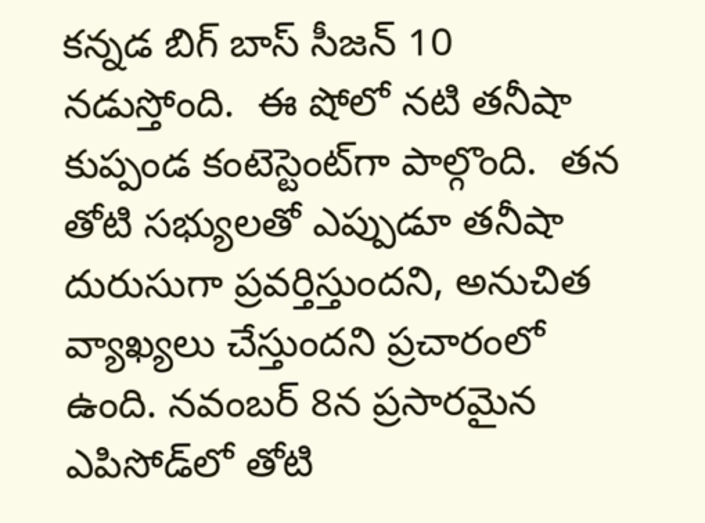కన్నడ బిగ్‌ బాస్‌ సీజన్‌ 10 నడుస్తోంది.  ఈ షోలో నటి తనీషా కుప్పండ కంటెస్టెంట్‌గా పాల్గొంది.  తన తోటి సభ్యులతో ఎప్పుడూ తనీషా దురుసుగా ప్రవర్తిస్తుందని, అనుచిత వ్యాఖ్యలు చేస్తుందని ప్రచారంలో ఉంది. నవంబర్‌ 8న ప్రసారమైన ఎపిసోడ్‌లో తోటి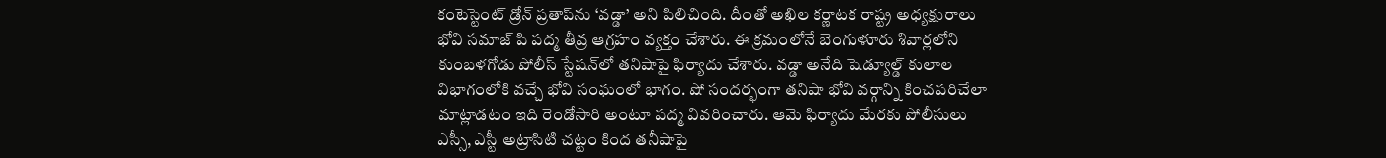కంటెస్టెంట్‌ డ్రోన్‌ ప్రతాప్‌ను ‘వడ్డా’ అని పిలిచింది. దీంతో అఖిల కర్ణాటక రాష్ట్ర అధ్యక్షురాలు భోవి సమాజ్‌ పి పద్మ తీవ్ర ఆగ్రహం వ్యక్తం చేశారు. ఈ క్రమంలోనే బెంగుళూరు శివార్లలోని కుంబళగోడు పోలీస్‌ స్టేషన్‌లో తనిషాపై ఫిర్యాదు చేశారు. వడ్డా అనేది షెడ్యూల్డ్‌ కులాల విభాగంలోకి వచ్చే భోవి సంఘంలో భాగం. షో సందర్భంగా తనిషా భోవి వర్గాన్ని కించపరిచేలా మాట్లాడటం ఇది రెండోసారి అంటూ పద్మ వివరించారు. ఆమె ఫిర్యాదు మేరకు పోలీసులు ఎస్సీ, ఎస్టీ అట్రాసిటి చట్టం కింద తనీషాపై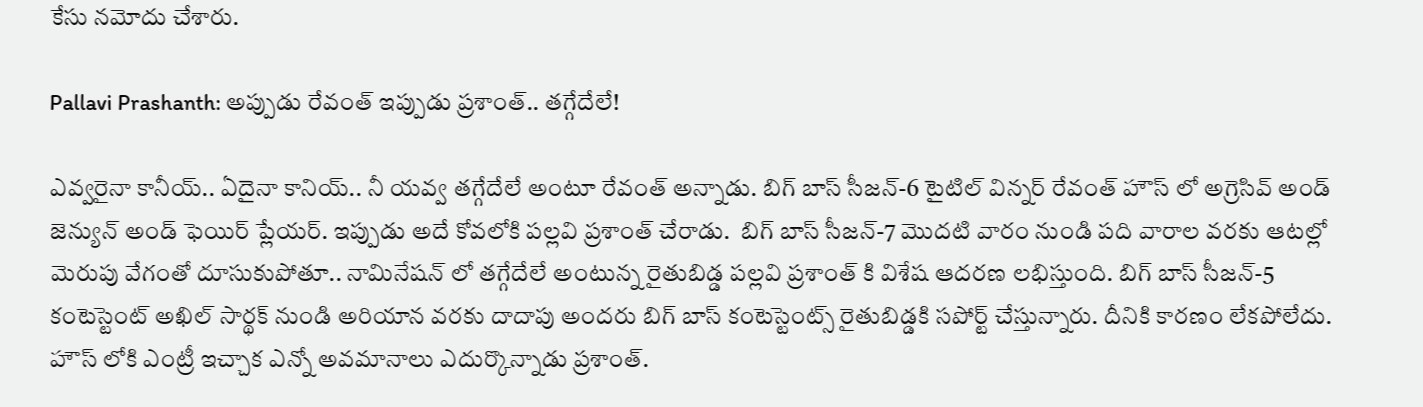కేసు నమోదు చేశారు.

Pallavi Prashanth: అప్పుడు రేవంత్ ఇప్పుడు ప్రశాంత్.. తగ్గేదేలే!

ఎవ్వరైనా కానీయ్.. ఏదైనా కానియ్.. నీ యవ్వ తగ్గేదేలే అంటూ రేవంత్ అన్నాడు. బిగ్ బాస్ సీజన్-6 టైటిల్ విన్నర్ రేవంత్ హౌస్ లో అగ్రెసివ్ అండ్ జెన్యున్ అండ్ ఫెయిర్ ప్లేయర్. ఇప్పుడు అదే కోవలోకి పల్లవి ప్రశాంత్ చేరాడు.  బిగ్ బాస్ సీజన్-7 మొదటి వారం నుండి పది వారాల వరకు ఆటల్లో మెరుపు వేగంతో దూసుకుపోతూ.. నామినేషన్ లో తగ్గేదేలే అంటున్న రైతుబిడ్డ ‌పల్లవి ప్రశాంత్ కి విశేష ఆదరణ లభిస్తుంది. బిగ్ బాస్ సీజన్-5 కంటెస్టెంట్ అఖిల్ సార్థక్ నుండి అరియాన వరకు దాదాపు అందరు బిగ్ బాస్ కంటెస్టెంట్స్ రైతుబిడ్డకి సపోర్ట్ చేస్తున్నారు. దీనికి కారణం లేకపోలేదు. హౌస్ లోకి ఎంట్రీ ఇచ్చాక ఎన్నో అవమానాలు ఎదుర్కొన్నాడు ప్రశాంత్.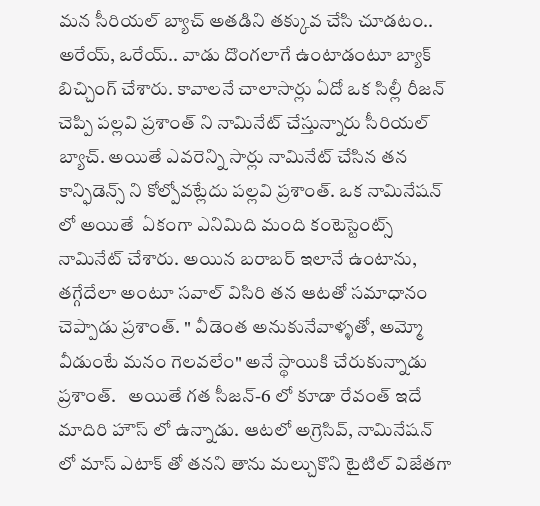మన సీరియల్ బ్యాచ్ అతడిని తక్కువ చేసి చూడటం‌‌.. అరేయ్, ఒరేయ్.. వాడు దొంగలాగే ఉంటాడంటూ బ్యాక్ బిచ్చింగ్ చేశారు. కావాలనే చాలాసార్లు ఏదో ఒక సిల్లీ రీజన్ చెప్పి పల్లవి ప్రశాంత్ ని నామినేట్ చేస్తున్నారు సీరియల్ బ్యాచ్‌. అయితే ఎవరెన్ని సార్లు నామినేట్ చేసిన తన కాన్ఫిడెన్స్ ని కోల్పోవట్లేదు పల్లవి ప్రశాంత్. ఒక నామినేషన్ లో అయితే  ఏకంగా ఎనిమిది మంది కంటెస్టెంట్స్ నామినేట్ చేశారు. అయిన బరాబర్ ఇలానే ఉంటాను, తగ్గేదేలా అంటూ సవాల్ విసిరి తన ఆటతో సమాధానం చెప్పాడు ప్రశాంత్. " వీడెంత అనుకునేవాళ్ళతో, అమ్మో వీడుంటే మనం గెలవలేం" అనే స్థాయికి చేరుకున్నాడు ప్రశాంత్.   అయితే గత సీజన్-6 లో కూడా రేవంత్ ఇదే మాదిరి హౌస్ లో ఉన్నాడు‌. ఆటలో అగ్రెసివ్, నామినేషన్ లో మాస్ ఎటాక్ తో తనని తాను మల్చుకొని టైటిల్ విజేతగా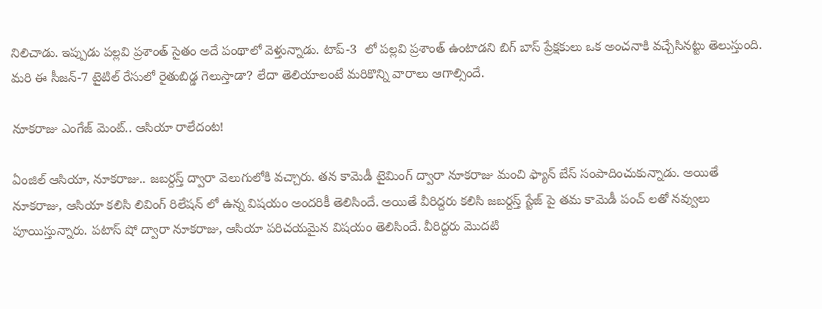నిలిచాడు. ఇప్పుడు పల్లవి ప్రశాంత్ సైతం అదే పంథాలో వెళ్తున్నాడు. టాప్-3  లో పల్లవి ప్రశాంత్ ఉంటాడని బిగ్ బాస్ ప్రేక్షకులు ఒక అంచనాకి వచ్చేసినట్టు తెలుస్తుంది. మరి ఈ సీజన్-7 టైటిల్ రేసులో రైతుబిడ్డ గెలుస్తాడా? లేదా తెలియాలంటే మరికొన్ని వారాలు ఆగాల్సిందే.

నూకరాజు ఎంగేజ్ మెంట్.. ఆసియా రాలేదంట!

ఏంజిల్ ఆసియా, నూకరాజు.. జబర్దస్త్ ద్వారా వెలుగులోకి వచ్చారు. తన కామెడీ టైమింగ్ ద్వారా నూకరాజు మంచి ఫ్యాన్ బేస్ సంపాదించుకున్నాడు. అయితే నూకరాజు, ఆసియా కలిసి లివింగ్ రిలేషన్ లో ఉన్న విషయం అందరికీ తెలిసిందే. అయితే వీరిద్దరు కలిసి జబర్దస్త్ స్టేజ్ పై తమ కామెడీ పంచ్ లతో నవ్వులు పూయిస్తున్నారు. పటాస్ షో ద్వారా నూకరాజు, ఆసియా పరిచయమైన విషయం తెలిసిందే. వీరిద్దరు మొదటి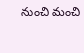నుంచి మంచి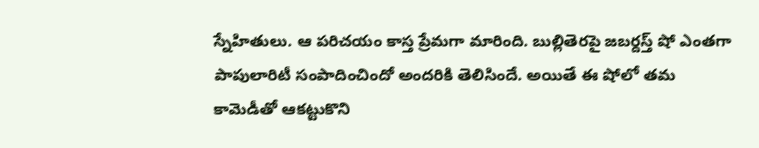స్నేహితులు. ఆ పరిచయం కాస్త ప్రేమగా మారింది. బుల్లితెరపై జబర్దస్త్ షో ఎంతగా పాపులారిటీ సంపాదించిందో అందరికి తెలిసిందే. అయితే ఈ షోలో తమ కామెడీతో ఆకట్టుకొని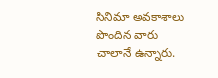సినిమా అవకాశాలు పొందిన వారు చాలానే ఉన్నారు.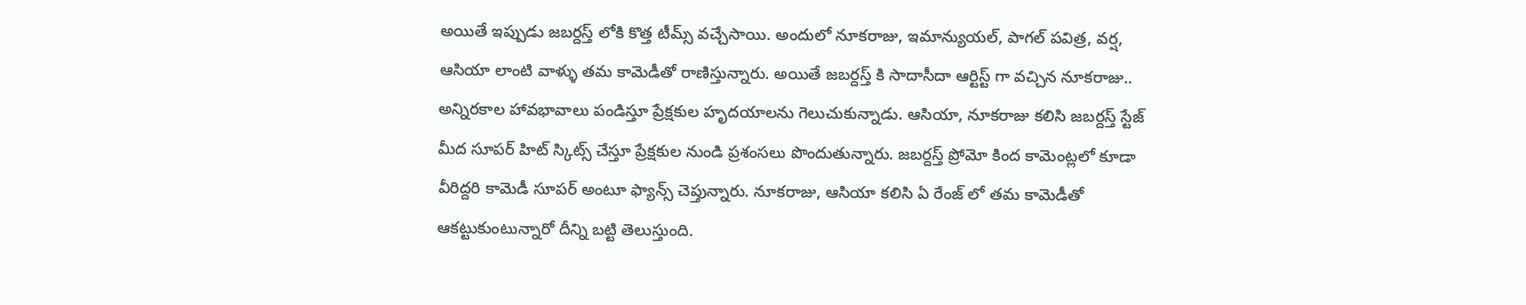అయితే ఇప్పుడు జబర్దస్త్ లోకి కొత్త టీమ్స్ వచ్చేసాయి. అందులో నూకరాజు, ఇమాన్యుయల్, పాగల్ పవిత్ర, వర్ష, ఆసియా లాంటి వాళ్ళు తమ కామెడీతో రాణిస్తున్నారు. అయితే జబర్దస్త్ కి సాదాసీదా ఆర్టిస్ట్ గా వచ్చిన నూకరాజు.. అన్నిరకాల హావభావాలు పండిస్తూ ప్రేక్షకుల హృదయాలను గెలుచుకున్నాడు. ఆసియా, నూకరాజు కలిసి జబర్దస్త్ స్టేజ్ మీద సూపర్ హిట్ స్కిట్స్ చేస్తూ ప్రేక్షకుల నుండి ప్రశంసలు పొందుతున్నారు. జబర్దస్త్ ప్రోమో కింద కామెంట్లలో కూడా వీరిద్దరి కామెడీ సూపర్ అంటూ ఫ్యాన్స్ చెప్తున్నారు. నూకరాజు, ఆసియా కలిసి ఏ రేంజ్ లో తమ కామెడీతో ఆకట్టుకుంటున్నారో దీన్ని బట్టి తెలుస్తుంది.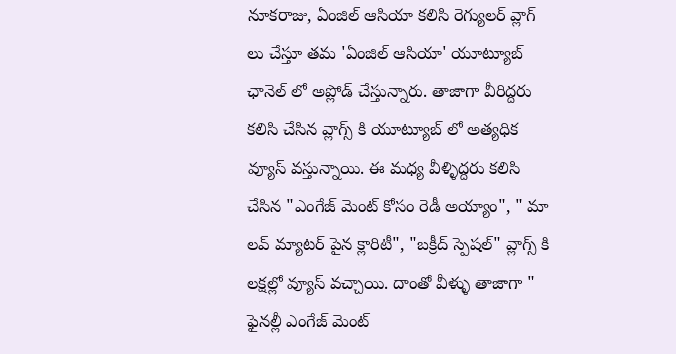నూకరాజు, ఏంజిల్ ఆసియా కలిసి రెగ్యులర్ వ్లాగ్ లు చేస్తూ తమ 'ఏంజిల్ ఆసియా' యూట్యూబ్ ఛానెల్ లో అప్లోడ్ చేస్తున్నారు. తాజాగా వీరిద్దరు కలిసి చేసిన వ్లాగ్స్ కి యూట్యూబ్ లో అత్యధిక వ్యూస్ వస్తున్నాయి. ఈ మధ్య వీళ్ళిద్దరు కలిసి చేసిన "ఎంగేజ్ మెంట్ కోసం రెడీ అయ్యాం", " మా లవ్ మ్యాటర్ పైన క్లారిటీ", "బక్రీద్ స్పెషల్" వ్లాగ్స్ కి లక్షల్లో వ్యూస్ వచ్చాయి. దాంతో వీళ్ళు తాజాగా " ఫైనల్లీ ఎంగేజ్ మెంట్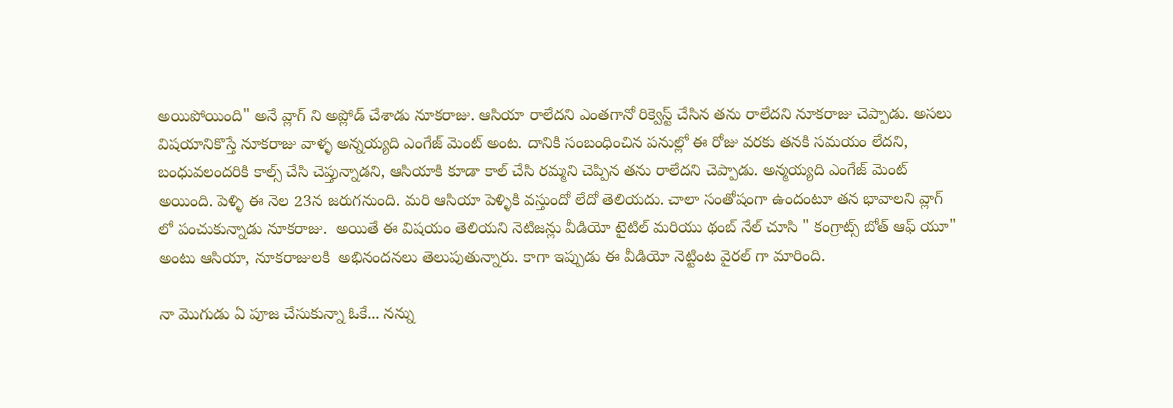అయిపోయింది" అనే వ్లాగ్ ని అప్లోడ్ చేశాడు నూకరాజు. ఆసియా రాలేదని ఎంతగానో రిక్వెస్ట్ చేసిన తను రాలేదని నూకరాజు చెప్పాడు. అసలు విషయానికొస్తే నూకరాజు వాళ్ళ అన్నయ్యది ఎంగేజ్ మెంట్ అంట. దానికి సంబంధించిన పనుల్లో ఈ రోజు వరకు తనకి సమయం లేదని, బంధువలందరికి కాల్స్ చేసి చెప్తున్నాడని, ఆసియాకి కూడా కాల్ చేసి రమ్మని చెప్పిన తను రాలేదని చెప్పాడు. అన్మయ్యది ఎంగేజ్ మెంట్ అయింది. పెళ్ళి ఈ నెల 23న జరుగనుంది. మరి ఆసియా పెళ్ళికి వస్తుందో లేదో తెలియదు. చాలా సంతోషంగా ఉందంటూ తన భావాలని వ్లాగ్ లో పంచుకున్నాడు నూకరాజు.  అయితే ఈ విషయం తెలియని నెటిజన్లు వీడియో టైటిల్ మరియు థంబ్ నేల్ చూసి " కంగ్రాట్స్ బోత్ ఆఫ్ యూ" అంటు ఆసియా, నూకరాజులకి  అభినందనలు తెలుపుతున్నారు. కాగా ఇప్పుడు ఈ వీడియో నెట్టింట వైరల్ గా మారింది.

నా మొగుడు ఏ పూజ చేసుకున్నా ఓకే... నన్ను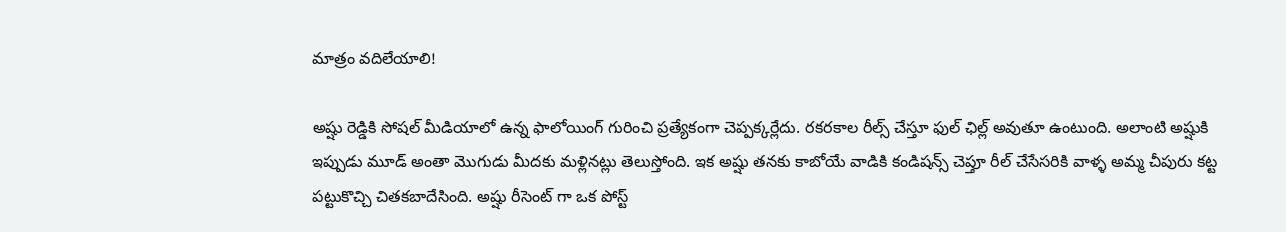మాత్రం వదిలేయాలి!

అష్షు రెడ్డికి సోషల్ మీడియాలో ఉన్న ఫాలోయింగ్ గురించి ప్రత్యేకంగా చెప్పక్కర్లేదు. రకరకాల రీల్స్ చేస్తూ ఫుల్ ఛిల్ల్ అవుతూ ఉంటుంది. అలాంటి అష్షుకి ఇప్పుడు మూడ్ అంతా మొగుడు మీదకు మళ్లినట్లు తెలుస్తోంది. ఇక అష్షు తనకు కాబోయే వాడికి కండిషన్స్ చెప్తూ రీల్ చేసేసరికి వాళ్ళ అమ్మ చీపురు కట్ట పట్టుకొచ్చి చితకబాదేసింది. అష్షు రీసెంట్ గా ఒక పోస్ట్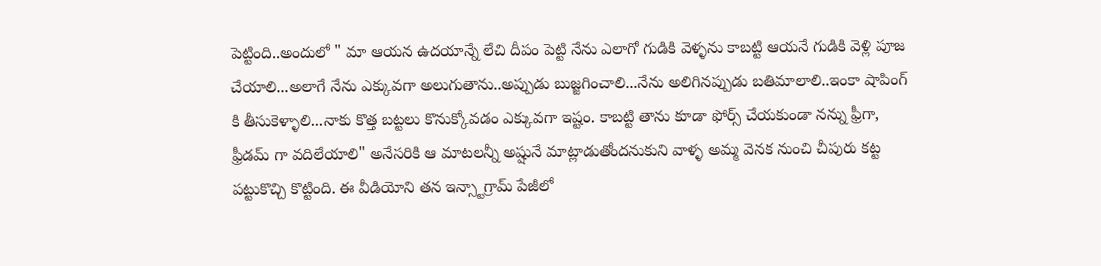పెట్టింది..అందులో " మా ఆయన ఉదయాన్నే లేచి దీపం పెట్టి నేను ఎలాగో గుడికి వెళ్ళను కాబట్టి ఆయనే గుడికి వెళ్లి పూజ చేయాలి...అలాగే నేను ఎక్కువగా అలుగుతాను..అప్పుడు బుజ్జగించాలి...నేను అలిగినప్పుడు బతిమాలాలి..ఇంకా షాపింగ్ కి తీసుకెళ్ళాలి...నాకు కొత్త బట్టలు కొనుక్కోవడం ఎక్కువగా ఇష్టం. కాబట్టి తాను కూడా ఫోర్స్ చేయకుండా నన్ను ఫ్రీగా, ఫ్రీడమ్ గా వదిలేయాలి" అనేసరికి ఆ మాటలన్నీ అష్షునే మాట్లాడుతోందనుకుని వాళ్ళ అమ్మ వెనక నుంచి చీపురు కట్ట పట్టుకొచ్చి కొట్టింది. ఈ వీడియోని తన ఇన్స్టాగ్రామ్ పేజీలో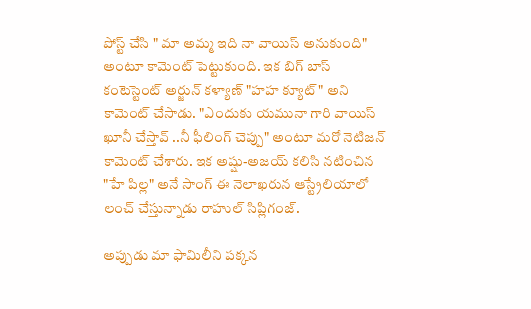పోస్ట్ చేసి " మా అమ్మ ఇది నా వాయిస్ అనుకుంది" అంటూ కామెంట్ పెట్టుకుంది. ఇక బిగ్ బాస్ కంటెస్టెంట్ అర్జున్ కళ్యాణ్ "హహ క్యూట్" అని కామెంట్ చేసాడు. "ఎందుకు యమునా గారి వాయిస్ ఖూనీ చేస్తావ్ ..నీ ఫీలింగ్ చెప్పు" అంటూ మరో నెటిజన్ కామెంట్ చేశారు. ఇక అష్షు-అజయ్ కలిసి నటించిన "హే పిల్ల" అనే సాంగ్ ఈ నెలాఖరున ఆస్ట్రేలియాలో లంచ్ చేస్తున్నాడు రాహుల్ సిప్లిగంజ్.

అప్పుడు మా ఫామిలీని పక్కన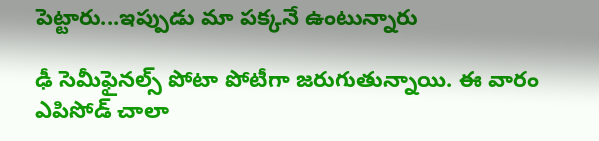పెట్టారు...ఇప్పుడు మా పక్కనే ఉంటున్నారు

ఢీ సెమీఫైనల్స్ పోటా పోటీగా జరుగుతున్నాయి. ఈ వారం ఎపిసోడ్ చాలా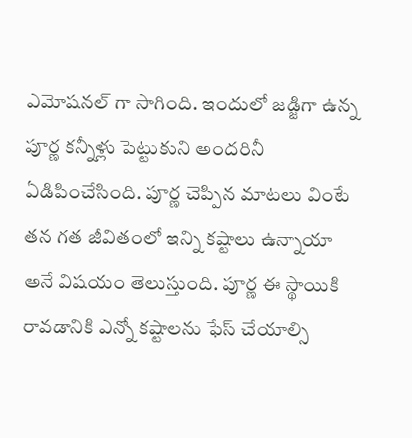ఎమోషనల్ గా సాగింది. ఇందులో జడ్జిగా ఉన్న పూర్ణ కన్నీళ్లు పెట్టుకుని అందరినీ ఏడిపించేసింది. పూర్ణ చెప్పిన మాటలు వింటే తన గత జీవితంలో ఇన్ని కష్టాలు ఉన్నాయా అనే విషయం తెలుస్తుంది. పూర్ణ ఈ స్థాయికి రావడానికి ఎన్నో కష్టాలను ఫేస్ చేయాల్సి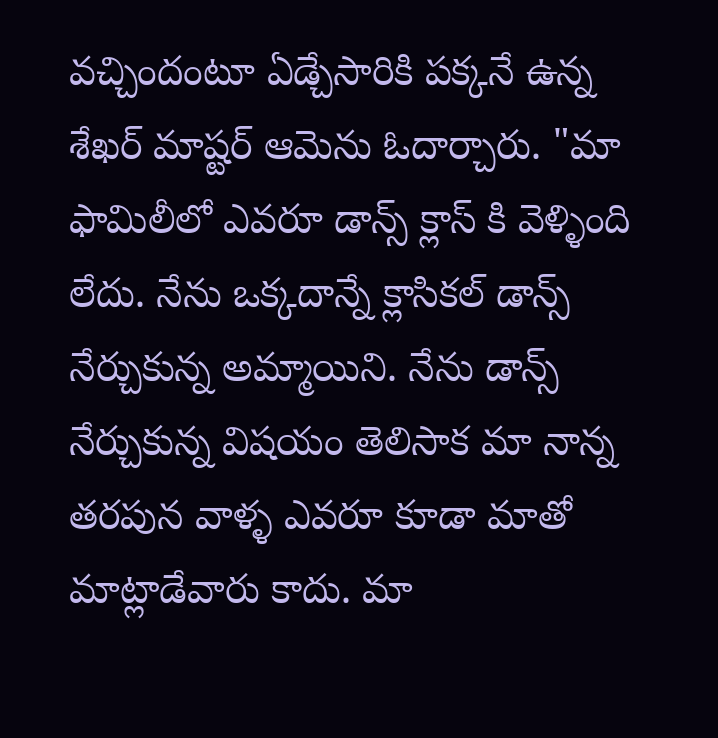వచ్చిందంటూ ఏడ్చేసారికి పక్కనే ఉన్న శేఖర్ మాష్టర్ ఆమెను ఓదార్చారు. "మా ఫామిలీలో ఎవరూ డాన్స్ క్లాస్ కి వెళ్ళింది లేదు. నేను ఒక్కదాన్నే క్లాసికల్ డాన్స్ నేర్చుకున్న అమ్మాయిని. నేను డాన్స్ నేర్చుకున్న విషయం తెలిసాక మా నాన్న తరపున వాళ్ళ ఎవరూ కూడా మాతో మాట్లాడేవారు కాదు. మా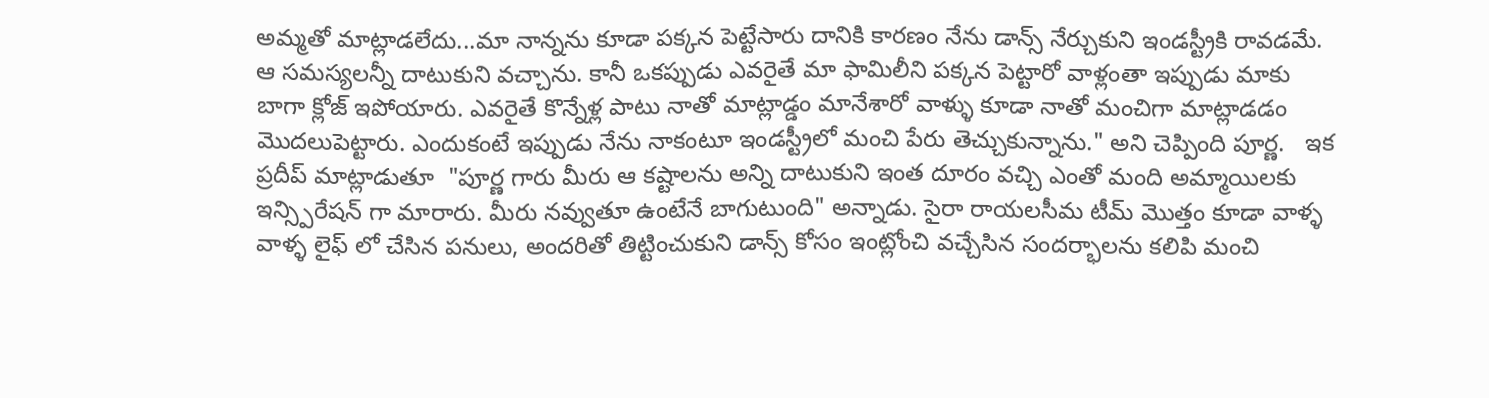అమ్మతో మాట్లాడలేదు...మా నాన్నను కూడా పక్కన పెట్టేసారు దానికి కారణం నేను డాన్స్ నేర్చుకుని ఇండస్ట్రీకి రావడమే. ఆ సమస్యలన్నీ దాటుకుని వచ్చాను. కానీ ఒకప్పుడు ఎవరైతే మా ఫామిలీని పక్కన పెట్టారో వాళ్లంతా ఇప్పుడు మాకు బాగా క్లోజ్ ఇపోయారు. ఎవరైతే కొన్నేళ్ల పాటు నాతో మాట్లాడ్డం మానేశారో వాళ్ళు కూడా నాతో మంచిగా మాట్లాడడం మొదలుపెట్టారు. ఎందుకంటే ఇప్పుడు నేను నాకంటూ ఇండస్ట్రీలో మంచి పేరు తెచ్చుకున్నాను." అని చెప్పింది పూర్ణ.   ఇక ప్రదీప్ మాట్లాడుతూ  "పూర్ణ గారు మీరు ఆ కష్టాలను అన్ని దాటుకుని ఇంత దూరం వచ్చి ఎంతో మంది అమ్మాయిలకు ఇన్స్పిరేషన్ గా మారారు. మీరు నవ్వుతూ ఉంటేనే బాగుటుంది" అన్నాడు. సైరా రాయలసీమ టీమ్ మొత్తం కూడా వాళ్ళ వాళ్ళ లైఫ్ లో చేసిన పనులు, అందరితో తిట్టించుకుని డాన్స్ కోసం ఇంట్లోంచి వచ్చేసిన సందర్భాలను కలిపి మంచి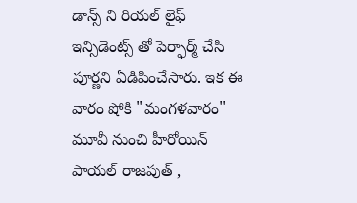డాన్స్ ని రియల్ లైఫ్ ఇన్సిడెంట్స్ తో పెర్ఫార్మ్ చేసి పూర్ణని ఏడిపించేసారు. ఇక ఈ వారం షోకి "మంగళవారం" మూవీ నుంచి హీరోయిన్ పాయల్ రాజపుత్ ,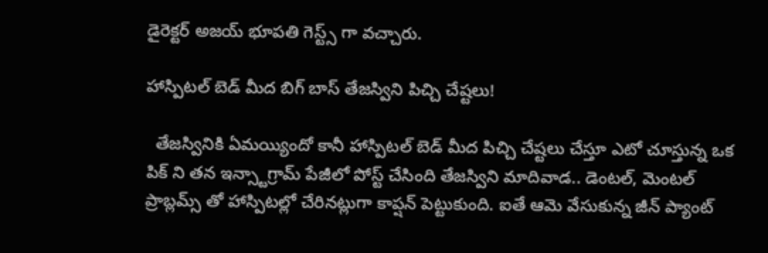డైరెక్టర్ అజయ్ భూపతి గెస్ట్స్ గా వచ్చారు.

హాస్పిటల్ బెడ్ మీద బిగ్ బాస్ తేజస్విని పిచ్చి చేష్టలు!

  తేజస్వినికి ఏమయ్యిందో కానీ హాస్పిటల్ బెడ్ మీద పిచ్చి చేష్టలు చేస్తూ ఎటో చూస్తున్న ఒక  పిక్ ని తన ఇన్స్టాగ్రామ్ పేజీలో పోస్ట్ చేసింది తేజస్విని మాదివాడ.. డెంటల్, మెంటల్ ప్రాబ్లమ్స్ తో హాస్పిటల్లో చేరినట్లుగా కాప్షన్ పెట్టుకుంది. ఐతే ఆమె వేసుకున్న జీన్ ప్యాంట్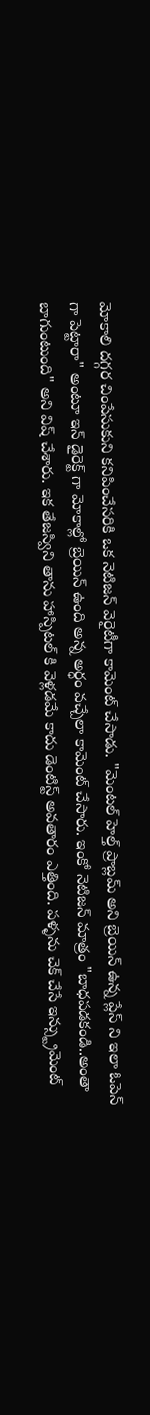మోకాలి దగ్గర చింపేసుకుని కనిపించేసరికి ఒక నెటిజన్ వెరైటీగా కామెంట్ చేసాడు. "మెంటల్ హెల్త్ ప్రాబ్లమ్ అని బ్రెయిన్ ఉన్న ప్లేస్ ని ఇలా ఓపెన్ గా పెట్టారా" అంటూ ఇన్ డైరెక్ట్ గా మోకాల్లో బ్రెయిన్ ఉంది అన్న అర్ధం వచ్చేలా కామెంట్ చేసారు. ఇంకో నెటిజన్ మాత్రం "బాధపడకండి..అంతా బాగుంటుంది" అని విష్ చేశారు. ఇక తేజస్విని తాను హాస్పిటల్ కి వెళ్లడమే కాదు డెంటిస్ట్ అవతారం ఎత్తింది. పళ్ళను చెక్ చేసే ఇన్స్ట్రుమెంట్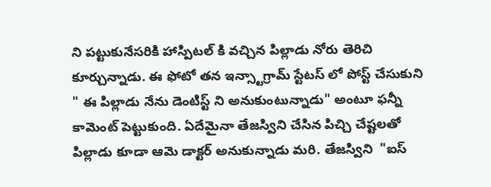ని పట్టుకునేసరికి హాస్పిటల్ కి వచ్చిన పిల్లాడు నోరు తెరిచి కూర్చున్నాడు. ఈ ఫోటో తన ఇన్స్టాగ్రామ్ స్టేటస్ లో పోస్ట్ చేసుకుని " ఈ పిల్లాడు నేను డెంటిస్ట్ ని అనుకుంటున్నాడు" అంటూ ఫన్నీ కామెంట్ పెట్టుకుంది. ఏదేమైనా తేజస్విని చేసిన పిచ్చి చేష్టలతో పిల్లాడు కూడా ఆమె డాక్టర్ అనుకున్నాడు మరి. తేజస్విని  "ఐస్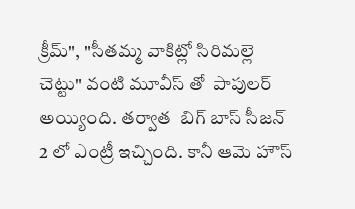క్రీమ్", "సీతమ్మ వాకిట్లో సిరిమల్లె చెట్టు" వంటి మూవీస్ తో  పాపులర్ అయ్యింది. తర్వాత  బిగ్ బాస్ సీజన్ 2 లో ఎంట్రీ ఇచ్చింది. కానీ ఆమె హౌస్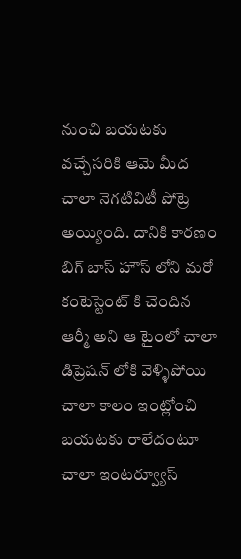నుంచి బయటకు వచ్చేసరికి ఆమె మీద చాలా నెగటివిటీ పోట్రె అయ్యింది. దానికి కారణం బిగ్ బాస్ హౌస్ లోని మరో కంటెస్టెంట్ కి చెందిన ఆర్మీ అని ఆ టైంలో చాలా డిప్రెషన్ లోకి వెళ్ళిపోయి చాలా కాలం ఇంట్లోంచి బయటకు రాలేదంటూ చాలా ఇంటర్వ్యూస్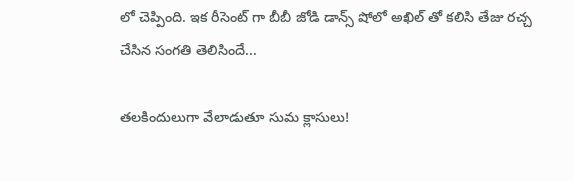లో చెప్పింది. ఇక రీసెంట్ గా బీబీ జోడి డాన్స్ షోలో అఖిల్ తో కలిసి తేజు రచ్చ చేసిన సంగతి తెలిసిందే...

తలకిందులుగా వేలాడుతూ సుమ క్లాసులు!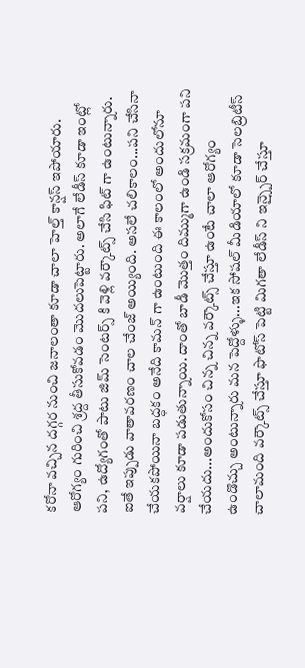కరోనా వచ్చిన దగ్గర నుంచి జనాలంతా కూడా చాలా హెల్త్ కాన్షస్ ఇపోయారు. ఆరోగ్యం గురించి శ్రద్ద తీసుకోవడం మొదలుపెట్టారు. అలాగే లేడీస్ కూడా ఇంట్లో పని, ఉద్యోగంతో పాటు జిమ్ సెంటర్స్ కి వెళ్లి వర్కౌట్స్ చేసి ఫిట్ గా ఉంటున్నారు. ఐతే ఇప్పుడు వాతావరణం చాల చేంజ్ అయ్యింది. అసలే చలికాలం...పని చేసినా చేయకపోయినా బద్ధకం అనేది కామన్ గా ఉంటుంది ఈ కాలంలో అందులోనూ వర్షాలు కూడా పడుతున్నాయి. దాంతో బాడీ మొత్తం దిమ్ముగా ఉండి సక్రమంగా పని చేయదు...అందుకోసం చిన్న చిన్న వర్కౌట్స్ చేస్తూ ఉంటే చాలా ఆరోగ్యం ఉండొచ్చు అంటున్నారు మన పెద్దోళ్ళు...ఇక సోషల్ మీడియాలో కూడా సెలబ్రిటీస్ చాలామంది వర్కౌట్స్ చేస్తూ ఫొటోస్ పెట్టి మిగతా లేడీస్ ని ఇన్స్పైర్ చేస్తూ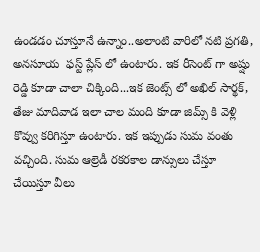ఉండడం చూస్తూనే ఉన్నాం..అలాంటి వారిలో నటి ప్రగతి, అనసూయ  ఫస్ట్ ప్లేస్ లో ఉంటారు. ఇక రీసెంట్ గా అష్షు రెడ్డి కూడా చాలా చిక్కింది...ఇక జెంట్స్ లో అఖిల్ సార్థక్, తేజు మాదివాడ ఇలా చాల మంది కూడా జిమ్స్ కి వెళ్లి కొవ్వు కరిగిస్తూ ఉంటారు. ఇక ఇప్పుడు సుమ వంతు వచ్చింది. సుమ ఆల్రెడీ రకరకాల డాన్సులు చేస్తూ చేయిస్తూ వీలు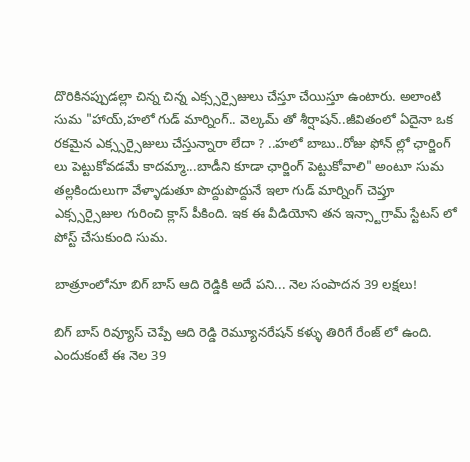దొరికినప్పుడల్లా చిన్న చిన్న ఎక్స్సర్సైజులు చేస్తూ చేయిస్తూ ఉంటారు. అలాంటి సుమ "హాయ్,హలో గుడ్ మార్నింగ్.. వెల్కమ్ తో శీర్షాషన్..జీవితంలో ఏదైనా ఒక రకమైన ఎక్స్సర్సైజులు చేస్తున్నారా లేదా ? ..హలో బాబు..రోజు ఫోన్ ల్లో ఛార్జింగ్ లు పెట్టుకోవడమే కాదమ్మా...బాడీని కూడా ఛార్జింగ్ పెట్టుకోవాలి" అంటూ సుమ తల్లకిందులుగా వేళ్ళాడుతూ పొద్దుపొద్దునే ఇలా గుడ్ మార్నింగ్ చెప్తూ ఎక్స్సర్సైజుల గురించి క్లాస్ పీకింది. ఇక ఈ వీడియోని తన ఇన్స్టాగ్రామ్ స్టేటస్ లో పోస్ట్ చేసుకుంది సుమ.

బాత్రూంలోనూ బిగ్ బాస్ ఆది రెడ్డికి అదే పని... నెల సంపాదన 39 లక్షలు!

బిగ్ బాస్ రివ్యూస్ చెప్పే ఆది రెడ్డి రెమ్యూనరేషన్ కళ్ళు తిరిగే రేంజ్ లో ఉంది. ఎందుకంటే ఈ నెల 39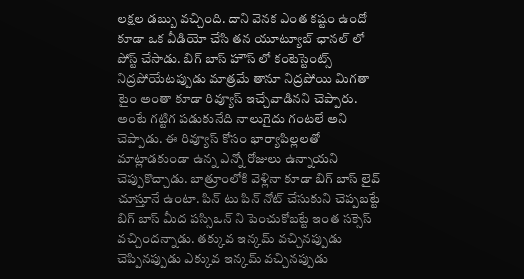లక్షల డబ్బు వచ్చింది. దాని వెనక ఎంత కష్టం ఉందో కూడా ఒక వీడియో చేసి తన యూట్యూబ్ ఛానల్ లో పోస్ట్ చేసాడు. బిగ్ బాస్ హౌస్ లో కంటెస్టెంట్స్ నిద్రపోయేటప్పుడు మాత్రమే తానూ నిద్రపోయి మిగతా టైం అంతా కూడా రివ్యూస్ ఇచ్చేవాడినని చెప్పారు. అంటే గట్టిగ పడుకునేది నాలుగైదు గంటలే అని చెప్పాడు. ఈ రివ్యూస్ కోసం భార్యాపిల్లలతో మాట్లాడకుండా ఉన్న ఎన్నో రోజులు ఉన్నాయని చెప్పుకొచ్చాడు. బాత్రూంలోకి వెళ్లినా కూడా బిగ్ బాస్ లైవ్ చూస్తూనే ఉంటా. పిన్ టు పిన్ నోట్ చేసుకుని చెప్పబట్టే బిగ్ బాస్ మీద పస్సిఒన్ ని పెంచుకోబట్టే ఇంత సక్సెస్ వచ్చిందన్నాడు. తక్కువ ఇన్కమ్ వచ్చినప్పుడు చెప్పినప్పుడు ఎక్కువ ఇన్కమ్ వచ్చినప్పుడు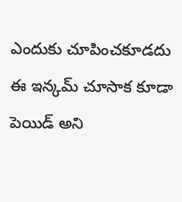ఎందుకు చూపించకూడదు ఈ ఇన్కమ్ చూసాక కూడా పెయిడ్ అని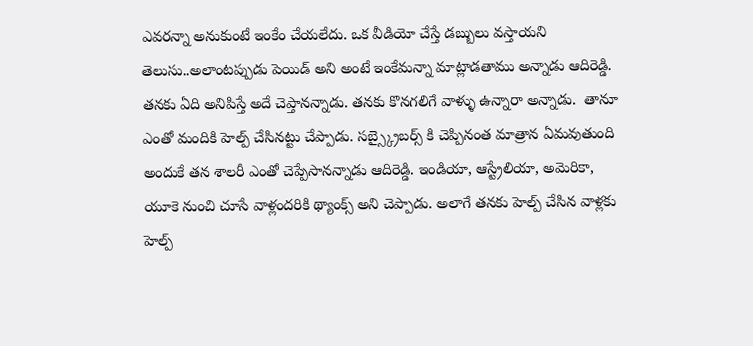ఎవరన్నా అనుకుంటే ఇంకేం చేయలేదు. ఒక వీడియో చేస్తే డబ్బులు వస్తాయని తెలుసు..అలాంటప్పుడు పెయిడ్ అని అంటే ఇంకేమన్నా మాట్లాడతాము అన్నాడు ఆదిరెడ్డి. తనకు ఏది అనిపిస్తే అదే చెప్తానన్నాడు. తనకు కొనగలిగే వాళ్ళు ఉన్నారా అన్నాడు.  తానూ ఎంతో మందికి హెల్ప్ చేసినట్టు చేప్పాడు. సబ్స్క్రైబర్స్ కి చెప్పినంత మాత్రాన ఏమవుతుంది అందుకే తన శాలరీ ఎంతో చెప్పేసానన్నాడు ఆదిరెడ్డి. ఇండియా, ఆస్ట్రేలియా, అమెరికా, యూకె నుంచి చూసే వాళ్లందరికి థ్యాంక్స్ అని చెప్పాడు. అలాగే తనకు హెల్ప్ చేసిన వాళ్లకు హెల్ప్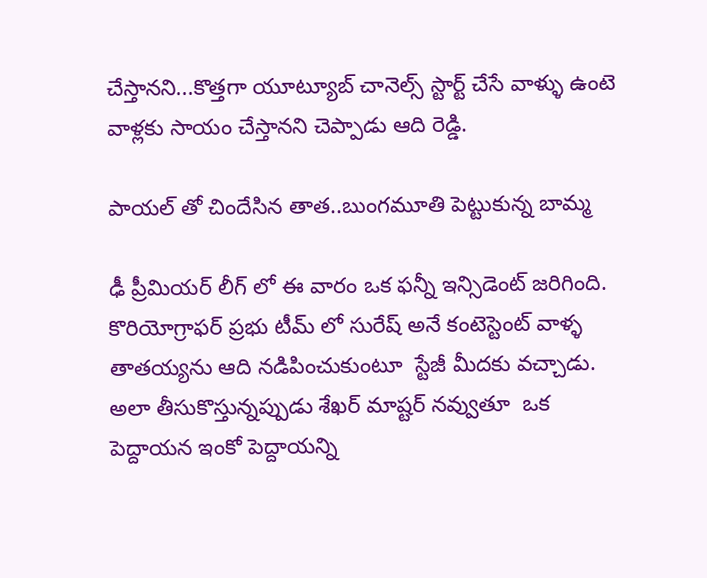చేస్తానని...కొత్తగా యూట్యూబ్ చానెల్స్ స్టార్ట్ చేసే వాళ్ళు ఉంటె వాళ్లకు సాయం చేస్తానని చెప్పాడు ఆది రెడ్డి.

పాయల్ తో చిందేసిన తాత..బుంగమూతి పెట్టుకున్న బామ్మ

ఢీ ప్రీమియర్ లీగ్ లో ఈ వారం ఒక ఫన్నీ ఇన్సిడెంట్ జరిగింది. కొరియోగ్రాఫర్ ప్రభు టీమ్ లో సురేష్ అనే కంటెస్టెంట్ వాళ్ళ తాతయ్యను ఆది నడిపించుకుంటూ  స్టేజీ మీదకు వచ్చాడు.  అలా తీసుకొస్తున్నప్పుడు శేఖర్ మాష్టర్ నవ్వుతూ  ఒక పెద్దాయన ఇంకో పెద్దాయన్ని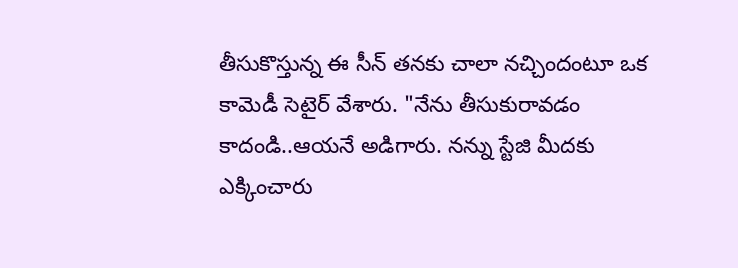తీసుకొస్తున్న ఈ సీన్ తనకు చాలా నచ్చిందంటూ ఒక కామెడీ సెటైర్ వేశారు. "నేను తీసుకురావడం కాదండి..ఆయనే అడిగారు. నన్ను స్టేజి మీదకు ఎక్కించారు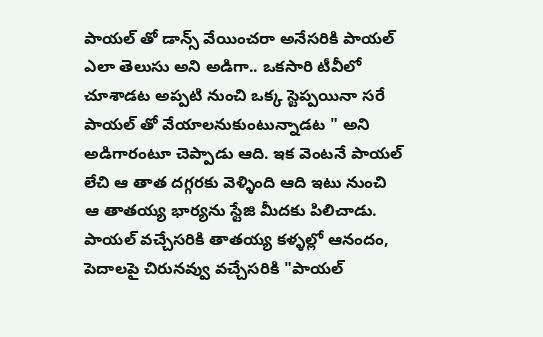పాయల్ తో డాన్స్ వేయించరా అనేసరికి పాయల్ ఎలా తెలుసు అని అడిగా.. ఒకసారి టీవీలో చూశాడట అప్పటి నుంచి ఒక్క స్టెప్పయినా సరే పాయల్ తో వేయాలనుకుంటున్నాడట " అని అడిగారంటూ చెప్పాడు ఆది. ఇక వెంటనే పాయల్ లేచి ఆ తాత దగ్గరకు వెళ్ళింది ఆది ఇటు నుంచి ఆ తాతయ్య భార్యను స్టేజి మీదకు పిలిచాడు. పాయల్ వచ్చేసరికి తాతయ్య కళ్ళల్లో ఆనందం, పెదాలపై చిరునవ్వు వచ్చేసరికి "పాయల్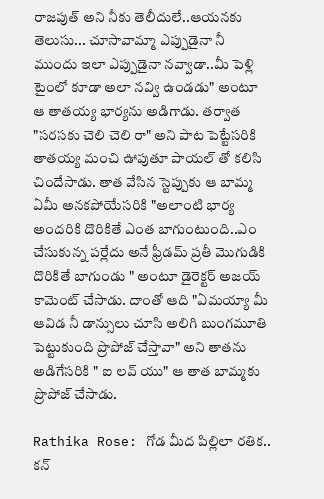రాజపుత్ అని నీకు తెలీదులే..ఆయనకు తెలుసు... చూసావామ్మా ఎప్పుడైనా నీ ముందు ఇలా ఎప్పుడైనా నవ్వాడా..మీ పెళ్లి టైంలో కూడా అలా నవ్వి ఉండడు" అంటూ ఆ తాతయ్య భార్యను అడిగాడు. తర్వాత "సరసకు చెలి చెలి రా" అని పాట పెట్టేసరికి తాతయ్య మంచి ఊపుతూ పాయల్ తో కలిసి చిందేసాడు. తాత వేసిన స్టెప్పుకు ఆ బామ్మ ఏమీ అనకపోయేసరికి "అలాంటి భార్య అందరికి దొరికితే ఎంత బాగుంటుంది..ఎం చేసుకున్న పర్లేదు అనే ఫ్రీడమ్ ప్రతీ మొగుడికి దొరికితే బాగుండు " అంటూ డైరెక్టర్ అజయ్ కామెంట్ చేసాడు. దాంతో ఆది "ఏమయ్యా మీ ఆవిడ నీ డాన్సులు చూసి అలిగి బుంగమూతి పెట్టుకుంది ప్రొపోజ్ చేస్తావా" అని తాతను అడిగేసరికి " ఐ లవ్ యు" ఆ తాత బామ్మకు ప్రొపోజ్ చేసాడు.

Rathika Rose: గోడ మీద పిల్లిలా రతిక.. కన్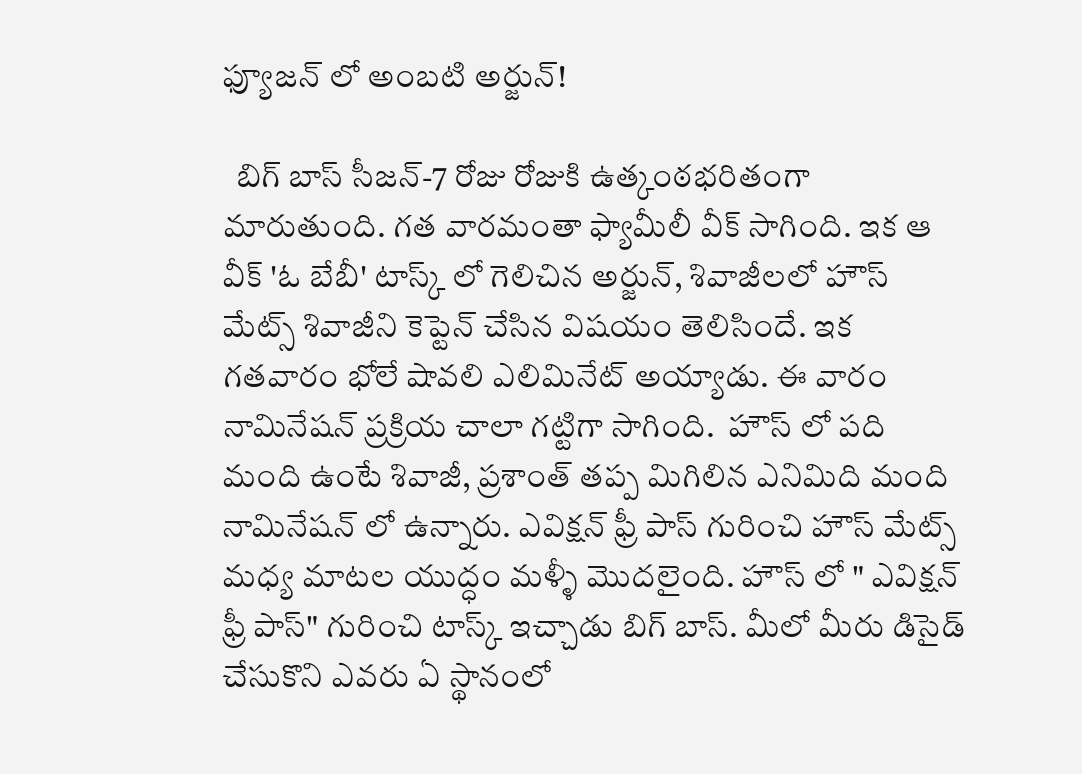ఫ్యూజన్ లో అంబటి అర్జున్!

  బిగ్ బాస్ సీజన్-7 రోజు రోజుకి ఉత్కంఠభరితంగా మారుతుంది. గత వారమంతా ఫ్యామీలీ వీక్ సాగింది. ఇక ఆ వీక్ 'ఓ బేబీ' టాస్క్ లో గెలిచిన అర్జున్, శివాజీలలో హౌస్ మేట్స్ శివాజీని కెప్టెన్ చేసిన విషయం తెలిసిందే. ఇక గతవారం భోలే షావలి ఎలిమినేట్ అయ్యాడు. ఈ వారం నామినేషన్ ప్రక్రియ చాలా గట్టిగా సాగింది‌.  హౌస్ లో పది మంది ఉంటే శివాజీ, ప్రశాంత్ తప్ప మిగిలిన ఎనిమిది మంది నామినేషన్ లో ఉన్నారు. ఎవిక్షన్ ఫ్రీ పాస్ గురించి హౌస్ మేట్స్ మధ్య మాటల యుద్ధం మళ్ళీ మొదలైంది. హౌస్ లో " ఎవిక్షన్ ఫ్రీ పాస్" గురించి టాస్క్ ఇచ్చాడు బిగ్ బాస్. మీలో మీరు డిసైడ్ చేసుకొని ఎవరు ఏ స్థానంలో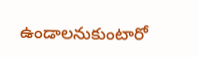ఉండాలనుకుంటారో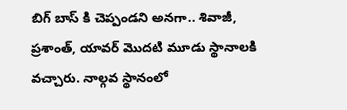బిగ్ బాస్ కి చెప్పండని అనగా.. శివాజీ, ప్రశాంత్, యావర్ మొదటి మూడు స్థానాలకి వచ్చారు. నాల్గవ స్థానంలో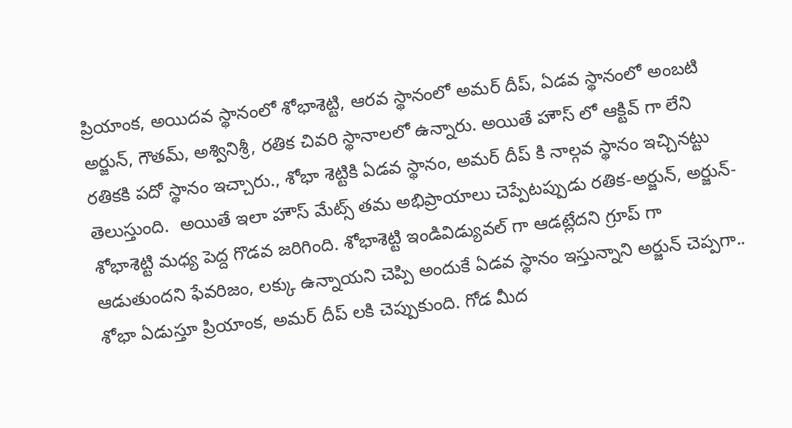ప్రియాంక, అయిదవ స్థానంలో శోభాశెట్టి, ఆరవ స్థానంలో అమర్ దీప్, ఏడవ స్థానంలో అంబటి అర్జున్, గౌతమ్, అశ్వినిశ్రీ, రతిక చివరి స్థానాలలో ఉన్నారు. అయితే హౌస్ లో ఆక్టివ్ గా లేని రతికకి పదో స్థానం ఇచ్చారు., శోభా శెట్టికి ఏడవ స్థానం, అమర్ దీప్ కి నాల్గవ స్థానం ఇచ్చినట్టు తెలుస్తుంది.  అయితే ఇలా హౌస్ మేట్స్ తమ అభిప్రాయాలు చెప్పేటప్పుడు రతిక-అర్జున్, అర్జున్-శోభాశెట్టి మధ్య పెద్ద గొడవ జరిగింది. శోభాశెట్టి ఇండివిడ్యువల్ గా ఆడట్లేదని గ్రూప్ గా ఆడుతుందని ఫేవరిజం, లక్కు ఉన్నాయని చెప్పి అందుకే ఏడవ స్థానం ఇస్తున్నాని అర్జున్ చెప్పగా.. శోభా ఏడుస్తూ ప్రియాంక, అమర్ దీప్ లకి చెప్పుకుంది. గోడ మీద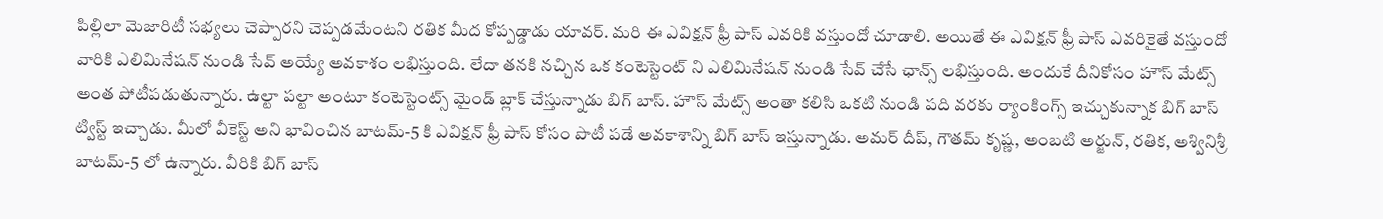పిల్లిలా మెజారిటీ సభ్యలు చెప్పారని చెప్పడమేంటని రతిక మీద కోప్పడ్డాడు యావర్. మరి ఈ ఎవిక్షన్ ఫ్రీ పాస్ ఎవరికి వస్తుందో చూడాలి. అయితే ఈ ఎవిక్షన్ ఫ్రీ పాస్ ఎవరికైతే వస్తుందో వారికి ఎలిమినేషన్ నుండి సేవ్ అయ్యే అవకాశం లభిస్తుంది. లేదా తనకి నచ్చిన ఒక కంటెస్టెంట్ ని ఎలిమినేషన్ నుండి సేవ్ చేసే ఛాన్స్ లభిస్తుంది. అందుకే దీనికోసం హౌస్ మేట్స్ అంత పోటీపడుతున్నారు. ఉల్టా పల్టా అంటూ కంటెస్టెంట్స్ మైండ్ బ్లాక్ చేస్తున్నాడు బిగ్ బాస్. హౌస్ మేట్స్ అంతా కలిసి ఒకటి నుండి పది వరకు ర్యాంకింగ్స్ ఇచ్చుకున్నాక బిగ్ బాస్ ట్విస్ట్ ఇచ్చాడు. మీలో వీకెస్ట్ అని భావించిన బాటమ్-5 కి ఎవిక్షన్ ఫ్రీ పాస్ కోసం పొటీ పడే అవకాశాన్ని బిగ్ బాస్ ఇస్తున్నాడు. అమర్ దీప్, గౌతమ్ కృష్ణ, అంబటి అర్జున్, రతిక, అశ్వినిశ్రీ బాటమ్-5 లో ఉన్నారు. వీరికి బిగ్ బాస్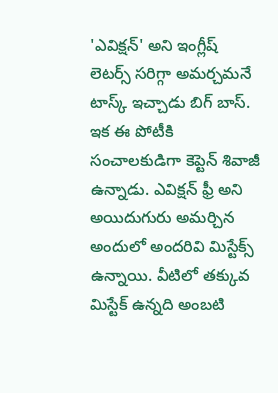'ఎవిక్షన్' అని ఇంగ్లీష్ లెటర్స్ సరిగ్గా అమర్చమనే టాస్క్ ఇచ్చాడు బిగ్ బాస్. ఇక ఈ పోటీకి సంచాలకుడిగా కెప్టెన్ శివాజీ ఉన్నాడు. ఎవిక్షన్ ఫ్రీ అని అయిదుగురు అమర్చిన అందులో అందరివి మిస్టేక్స్ ఉన్నాయి. వీటిలో తక్కువ మిస్టేక్ ఉన్నది అంబటి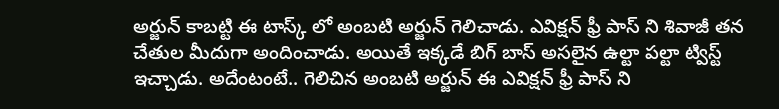అర్జున్ కాబట్టి ఈ టాస్క్ లో అంబటి అర్జున్ గెలిచాడు. ఎవిక్షన్ ఫ్రీ పాస్ ని శివాజీ తన చేతుల మీదుగా అందించాడు. అయితే ఇక్కడే బిగ్ బాస్ అసలైన ఉల్టా పల్టా ట్విస్ట్ ఇచ్చాడు. అదేంటంటే.. గెలిచిన అంబటి అర్జున్ ఈ ఎవిక్షన్ ఫ్రీ పాస్ ని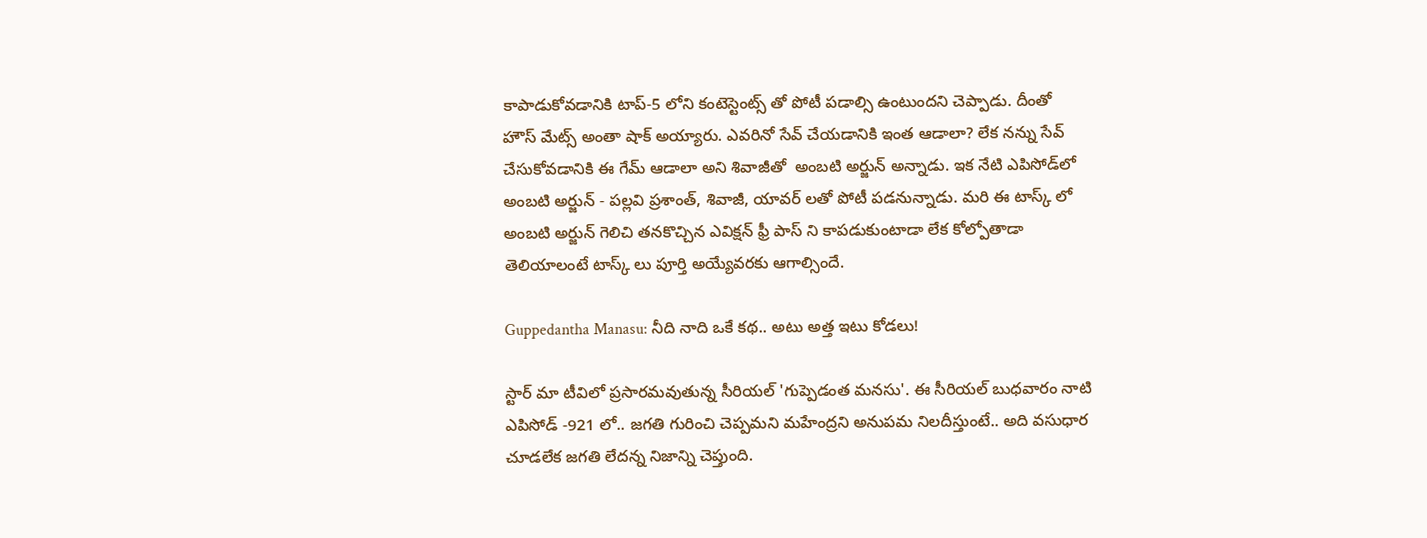కాపాడుకోవడానికి టాప్-5 లోని కంటెస్టెంట్స్ తో పోటీ పడాల్సి ఉంటుందని చెప్పాడు. దీంతో హౌస్ మేట్స్ అంతా షాక్ అయ్యారు‌. ఎవరినో సేవ్ చేయడానికి ఇంత ఆడాలా? లేక నన్ను సేవ్ చేసుకోవడానికి ఈ గేమ్ ఆడాలా అని శివాజీతో  అంబటి అర్జున్ అన్నాడు. ఇక నేటి ఎపిసోడ్‌లో అంబటి అర్జున్ - పల్లవి ప్రశాంత్, శివాజీ, యావర్ లతో పోటీ పడనున్నాడు. మరి ఈ టాస్క్ లో అంబటి అర్జున్ గెలిచి తనకొచ్చిన ఎవిక్షన్ ఫ్రీ పాస్ ని కాపడుకుంటాడా లేక కోల్పోతాడా తెలియాలంటే టాస్క్ లు పూర్తి అయ్యేవరకు ఆగాల్సిందే.

Guppedantha Manasu: నీది నాది ఒకే కథ.. అటు అత్త ఇటు కోడలు!

స్టార్ మా టీవిలో ప్రసారమవుతున్న సీరియల్ 'గుప్పెడంత మనసు'. ఈ సీరియల్ బుధవారం నాటి ఎపిసోడ్ -921 లో.. జగతి గురించి చెప్పమని మహేంద్రని అనుపమ నిలదీస్తుంటే.. అది వసుధార చూడలేక జగతి లేదన్న నిజాన్ని చెప్తుంది.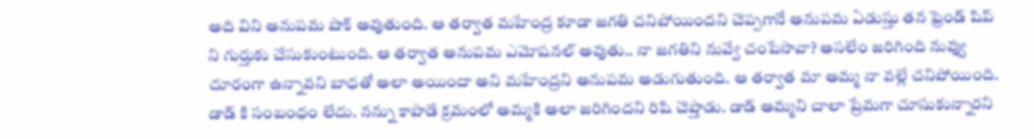అది విని అనుపమ షాక్ అవుతుంది. ఆ తర్వాత మహేంద్ర కూడా జగతి చనిపోయిందని చెప్పగానే అనుపమ ఏడుస్తు తన ఫ్రెండ్ షిప్ ని గుర్తుకు చేసుకుంటుంది. ఆ తర్వాత అనుపమ ఎమోషనల్ అవుతు.. నా జగతిని నువ్వే చంపేసావా? అసలేం జరిగింది నువ్వు దూరంగా ఉన్నావని బాధతో అలా అయిందా అని మహేంద్రని అనుపమ అడుగుతుంది. ఆ తర్వాత మా అమ్మ నా వల్లే చనిపోయింది. డాడ్ కి సంబంధం లేదు. నన్ను కాపాడే క్రమంలో అమ్మకి అలా జరిగిందని రిషి చెప్తాడు. డాడ్ అమ్మని చాలా ప్రేమగా చూసుకున్నారని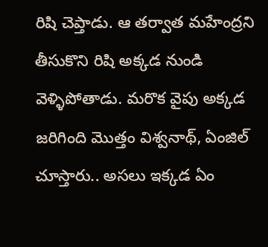రిషి చెప్తాడు. ఆ తర్వాత మహేంద్రని తీసుకొని రిషి అక్కడ నుండి వెళ్ళిపోతాడు. మరొక వైపు అక్కడ జరిగింది మొత్తం విశ్వనాథ్, ఏంజిల్ చూస్తారు.. అసలు ఇక్కడ ఏం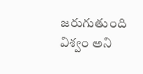జరుగుతుంది విశ్వం అని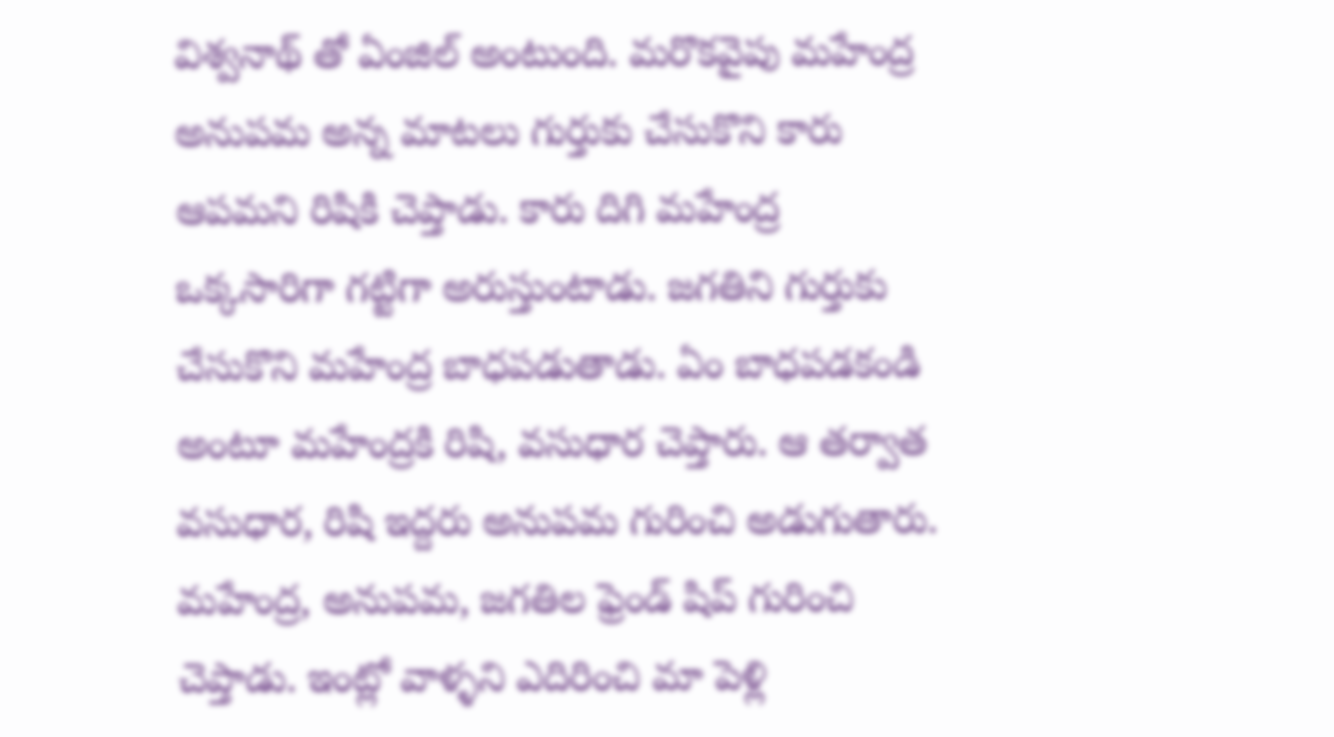విశ్వనాథ్ తో ఏంజిల్ అంటుంది. మరొకవైపు మహేంద్ర అనుపమ అన్న మాటలు గుర్తుకు చేసుకొని కారు ఆపమని రిషికి చెప్తాడు. కారు దిగి మహేంద్ర ఒక్కసారిగా గట్టిగా అరుస్తుంటాడు. జగతిని గుర్తుకు చేసుకొని మహేంద్ర బాధపడుతాడు. ఏం బాధపడకండి అంటూ మహేంద్రకి రిషి, వసుధార చెప్తారు. ఆ తర్వాత వసుధార, రిషి ఇద్దరు అనుపమ గురించి అడుగుతారు. మహేంద్ర, అనుపమ, జగతిల ఫ్రెండ్ షిప్ గురించి చెప్తాడు. ఇంట్లో వాళ్ళని ఎదిరించి మా పెళ్లి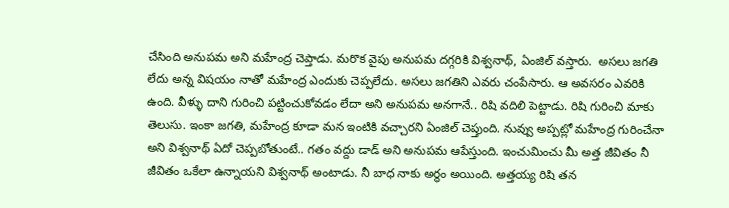చేసింది అనుపమ అని మహేంద్ర చెప్తాడు. మరొక వైపు అనుపమ దగ్గరికి విశ్వనాథ్, ఏంజిల్ వస్తారు.  అసలు జగతి లేదు అన్న విషయం నాతో మహేంద్ర ఎందుకు చెప్పలేదు. అసలు జగతిని ఎవరు చంపేసారు. ఆ అవసరం ఎవరికి ఉంది. వీళ్ళు దాని గురించి పట్టించుకోవడం లేదా అని అనుపమ అనగానే.. రిషి వదిలి పెట్టాడు. రిషి గురించి మాకు తెలుసు. ఇంకా జగతి, మహేంద్ర కూడా మన ఇంటికి వచ్చారని ఏంజిల్ చెప్తుంది. నువ్వు అప్పట్లో మహేంద్ర గురించేనా అని విశ్వనాథ్ ఏదో చెప్పబోతుంటే.. గతం వద్దు డాడ్ అని అనుపమ ఆపేస్తుంది. ఇంచుమించు మీ అత్త జీవితం నీ జీవితం ఒకేలా ఉన్నాయని విశ్వనాథ్ అంటాడు. నీ బాధ నాకు అర్థం అయింది. అత్తయ్య రిషి తన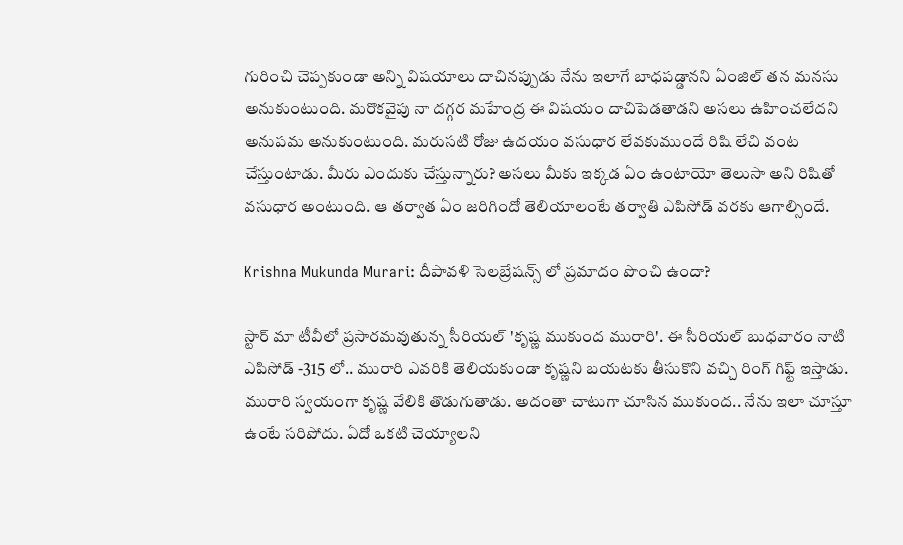గురించి చెప్పకుండా అన్ని విషయాలు దాచినప్పుడు నేను ఇలాగే బాధపడ్డానని ఏంజిల్ తన మనసు అనుకుంటుంది. మరొకవైపు నా దగ్గర మహేంద్ర ఈ విషయం దాచిపెడతాడని అసలు ఉహించలేదని అనుపమ అనుకుంటుంది. మరుసటి రోజు ఉదయం వసుధార లేవకుముందే రిషి లేచి వంట చేస్తుంటాడు. మీరు ఎందుకు చేస్తున్నారు? అసలు మీకు ఇక్కడ ఏం ఉంటాయో తెలుసా అని రిషితో వసుధార అంటుంది. ఆ తర్వాత ఏం జరిగిందో తెలియాలంటే తర్వాతి ఎపిసోడ్ వరకు ఆగాల్సిందే.

Krishna Mukunda Murari: దీపావళి సెలబ్రేషన్స్ లో ప్రమాదం పొంచి ఉందా?

స్టార్ మా టీవీలో ప్రసారమవుతున్న సీరియల్ 'కృష్ణ ముకుంద మురారి'. ఈ సీరియల్ బుధవారం నాటి ఎపిసోడ్ -315 లో.. మురారి ఎవరికి తెలియకుండా కృష్ణని బయటకు తీసుకొని వచ్చి రింగ్ గిఫ్ట్ ఇస్తాడు.  మురారి స్వయంగా కృష్ణ వేలికి తొడుగుతాడు. అదంతా చాటుగా చూసిన ముకుంద.. నేను ఇలా చూస్తూ ఉంటే సరిపోదు. ఏదో ఒకటి చెయ్యాలని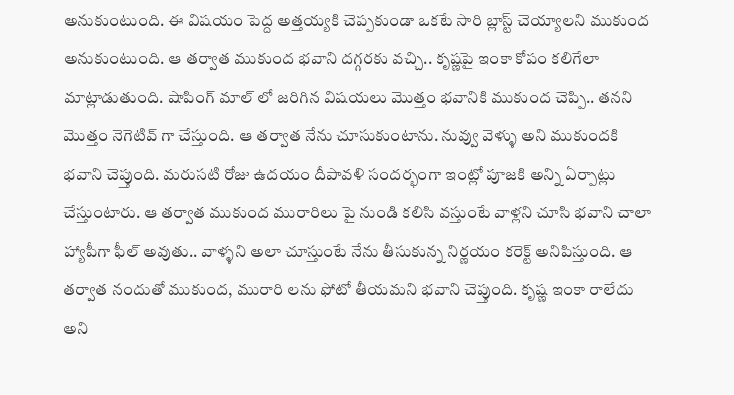అనుకుంటుంది‌. ఈ విషయం పెద్ద అత్తయ్యకి చెప్పకుండా ఒకటే సారి బ్లాస్ట్ చెయ్యాలని ముకుంద అనుకుంటుంది. ఆ తర్వాత ముకుంద భవాని దగ్గరకు వచ్చి.. కృష్ణపై ఇంకా కోపం కలిగేలా మాట్లాడుతుంది. షాపింగ్ మాల్ లో జరిగిన విషయలు మొత్తం భవానికి ముకుంద చెప్పి.. తనని మొత్తం నెగెటివ్ గా చేస్తుంది. ఆ తర్వాత నేను చూసుకుంటాను. నువ్వు వెళ్ళు అని ముకుందకి భవాని చెప్తుంది. మరుసటి రోజు ఉదయం దీపావళి సందర్భంగా ఇంట్లో పూజకి అన్ని ఏర్పాట్లు చేస్తుంటారు. ఆ తర్వాత ముకుంద మురారిలు పై నుండి కలిసి వస్తుంటే వాళ్లని చూసి భవాని చాలా హ్యాపీగా ఫీల్ అవుతు.. వాళ్ళని అలా చూస్తుంటే నేను తీసుకున్న నిర్ణయం కరెక్ట్ అనిపిస్తుంది. ఆ తర్వాత నందుతో ముకుంద, మురారి లను ఫోటో తీయమని భవాని చెప్తుంది. కృష్ణ ఇంకా రాలేదు అని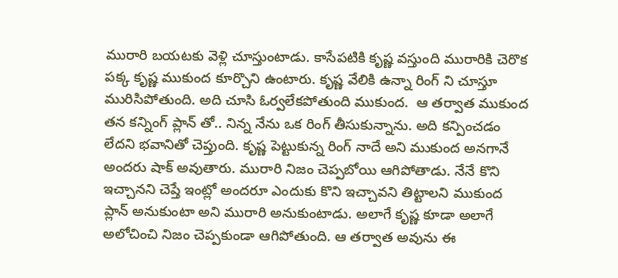మురారి బయటకు వెళ్లి చూస్తుంటాడు. కాసేపటికి కృష్ణ వస్తుంది మురారికి చెరొక పక్క కృష్ణ ముకుంద కూర్చొని ఉంటారు. కృష్ణ వేలికి ఉన్నా రింగ్ ని చూస్తూ మురిసిపోతుంది. అది చూసి ఓర్వలేకపోతుంది ముకుంద.  ఆ తర్వాత ముకుంద తన కన్నింగ్ ప్లాన్ తో.. నిన్న నేను ఒక రింగ్ తీసుకున్నాను. అది కన్పించడం లేదని భవానితో చెప్తుంది. కృష్ణ పెట్టుకున్న రింగ్ నాదే అని ముకుంద అనగానే అందరు షాక్ అవుతారు. మురారి నిజం చెప్పబోయి ఆగిపోతాడు. నేనే కొని ఇచ్చానని చెప్తే ఇంట్లో అందరూ ఎందుకు కొని ఇచ్చావని తిట్టాలని ముకుంద ప్లాన్ అనుకుంటా అని మురారి అనుకుంటాడు. అలాగే కృష్ణ కూడా అలాగే అలోచించి నిజం చెప్పకుండా ఆగిపోతుంది. ఆ తర్వాత అవును ఈ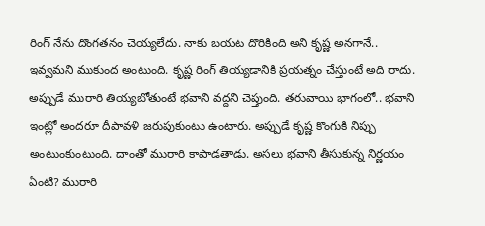రింగ్ నేను దొంగతనం చెయ్యలేదు. నాకు బయట దొరికింది అని కృష్ణ అనగానే.. ఇవ్వమని ముకుంద అంటుంది. కృష్ణ రింగ్ తియ్యడానికి ప్రయత్నం చేస్తుంటే అది రాదు. అప్పుడే మురారి తియ్యబోతుంటే భవాని వద్దని చెప్తుంది. తరువాయి భాగంలో.. భవాని ఇంట్లో అందరూ దీపావళి జరుపుకుంటు ఉంటారు. అప్పుడే కృష్ణ కొంగుకి నిప్పు అంటుంకుంటుంది. దాంతో మురారి కాపాడతాడు. అసలు భవాని తీసుకున్న నిర్ణయం ఏంటి? మురారి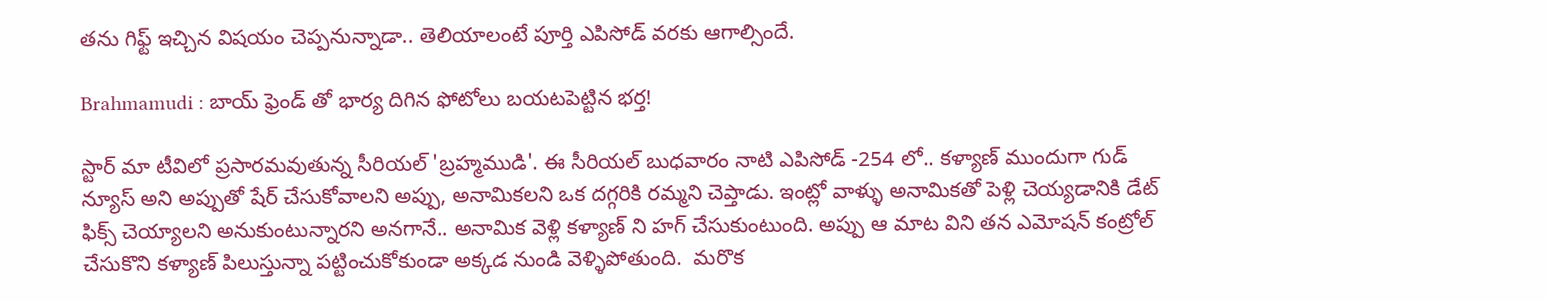తను గిఫ్ట్ ఇచ్చిన విషయం చెప్పనున్నాడా.. తెలియాలంటే పూర్తి ఎపిసోడ్ వరకు ఆగాల్సిందే.

Brahmamudi : బాయ్ ఫ్రెండ్ తో భార్య దిగిన ఫోటోలు బయటపెట్టిన భర్త!

స్టార్ మా టీవిలో ప్రసారమవుతున్న సీరియల్ 'బ్రహ్మముడి'. ఈ సీరియల్ బుధవారం నాటి ఎపిసోడ్ -254 లో.. కళ్యాణ్ ముందుగా గుడ్ న్యూస్ అని అప్పుతో షేర్ చేసుకోవాలని అప్పు, అనామికలని ఒక దగ్గరికి రమ్మని చెప్తాడు. ఇంట్లో వాళ్ళు అనామికతో పెళ్లి చెయ్యడానికి డేట్ ఫిక్స్ చెయ్యాలని అనుకుంటున్నారని అనగానే.. అనామిక వెళ్లి కళ్యాణ్ ని హగ్ చేసుకుంటుంది. అప్పు ఆ మాట విని తన ఎమోషన్ కంట్రోల్ చేసుకొని కళ్యాణ్ పిలుస్తున్నా పట్టించుకోకుండా అక్కడ నుండి వెళ్ళిపోతుంది.  మరొక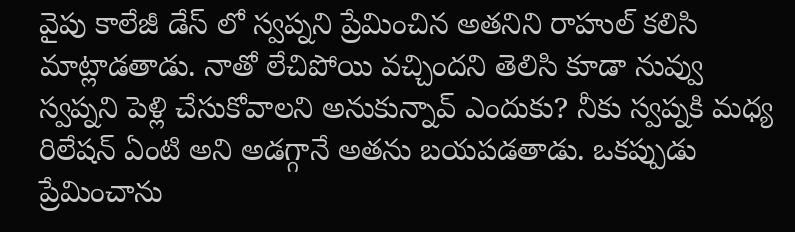వైపు కాలేజీ డేస్ లో స్వప్నని ప్రేమించిన అతనిని రాహుల్ కలిసి మాట్లాడతాడు. నాతో లేచిపోయి వచ్చిందని తెలిసి కూడా నువ్వు స్వప్నని పెళ్లి చేసుకోవాలని అనుకున్నావ్ ఎందుకు? నీకు స్వప్నకి మధ్య రిలేషన్ ఏంటి అని అడగ్గానే అతను బయపడతాడు. ఒకప్పుడు ప్రేమించాను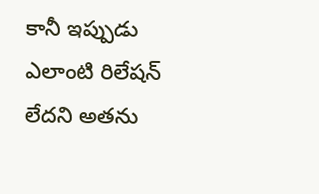కానీ ఇప్పుడు ఎలాంటి రిలేషన్ లేదని అతను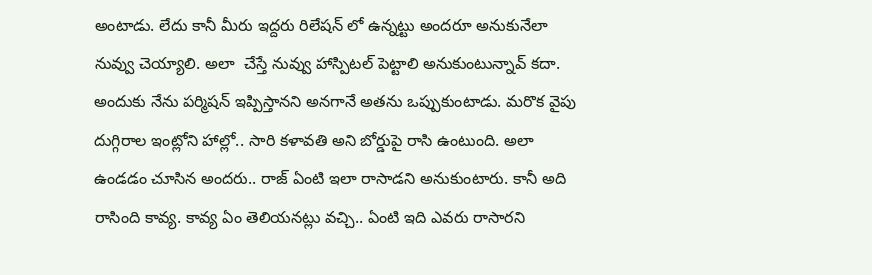అంటాడు. లేదు కానీ మీరు ఇద్దరు రిలేషన్ లో ఉన్నట్టు అందరూ అనుకునేలా నువ్వు చెయ్యాలి. అలా  చేస్తే నువ్వు హాస్పిటల్ పెట్టాలి అనుకుంటున్నావ్ కదా. అందుకు నేను పర్మిషన్ ఇప్పిస్తానని అనగానే అతను ఒప్పుకుంటాడు. మరొక వైపు దుగ్గిరాల ఇంట్లోని హాల్లో.. సారి కళావతి అని బోర్డుపై రాసి ఉంటుంది‌. అలా ఉండడం చూసిన అందరు.. రాజ్ ఏంటి ఇలా రాసాడని అనుకుంటారు. కానీ అది రాసింది కావ్య. కావ్య ఏం తెలియనట్లు వచ్చి.. ఏంటి ఇది ఎవరు రాసారని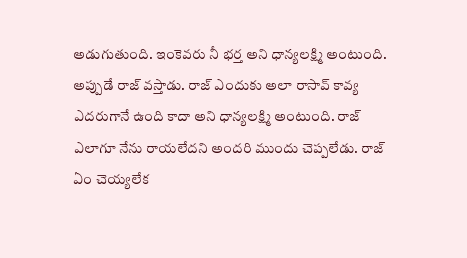అడుగుతుంది. ఇంకెవరు నీ భర్త అని ధాన్యలక్ష్మి అంటుంది. అప్పుడే రాజ్ వస్తాడు. రాజ్ ఎందుకు అలా రాసావ్ కావ్య ఎదరుగానే ఉంది కాదా అని ధాన్యలక్ష్మి అంటుంది. రాజ్ ఎలాగూ నేను రాయలేదని అందరి ముందు చెప్పలేడు. రాజ్ ఏం చెయ్యలేక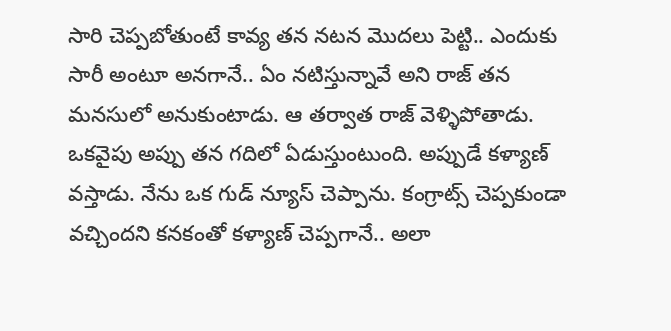సారి చెప్పబోతుంటే కావ్య తన నటన మొదలు పెట్టి.. ఎందుకు సారీ అంటూ అనగానే.. ఏం నటిస్తున్నావే అని రాజ్ తన మనసులో అనుకుంటాడు. ఆ తర్వాత రాజ్ వెళ్ళిపోతాడు.  ఒకవైపు అప్పు తన గదిలో ఏడుస్తుంటుంది. అప్పుడే కళ్యాణ్ వస్తాడు. నేను ఒక గుడ్ న్యూస్ చెప్పాను. కంగ్రాట్స్ చెప్పకుండా వచ్చిందని కనకంతో కళ్యాణ్ చెప్పగానే.. అలా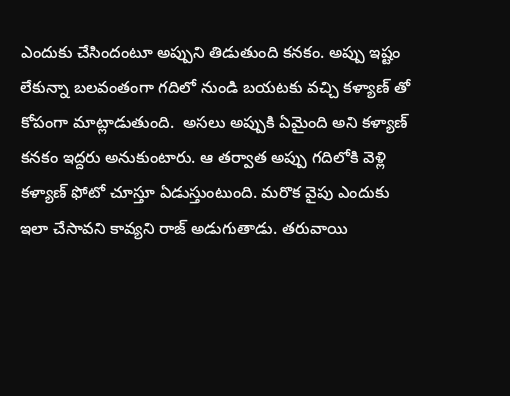ఎందుకు చేసిందంటూ అప్పుని తిడుతుంది కనకం. అప్పు ఇష్టం లేకున్నా బలవంతంగా గదిలో నుండి బయటకు వచ్చి కళ్యాణ్ తో కోపంగా మాట్లాడుతుంది.  అసలు అప్పుకి ఏమైంది అని కళ్యాణ్ కనకం ఇద్దరు అనుకుంటారు. ఆ తర్వాత అప్పు గదిలోకి వెళ్లి కళ్యాణ్ ఫోటో చూస్తూ ఏడుస్తుంటుంది. మరొక వైపు ఎందుకు ఇలా చేసావని కావ్యని రాజ్ అడుగుతాడు. తరువాయి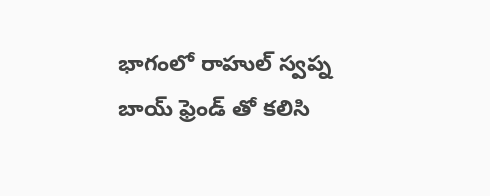భాగంలో రాహుల్ స్వప్న బాయ్ ఫ్రెండ్ తో కలిసి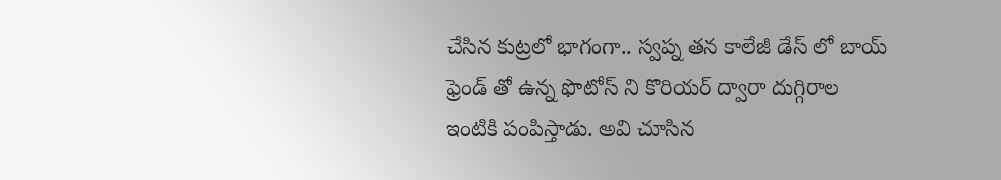చేసిన కుట్రలో భాగంగా.. స్వప్న తన కాలేజీ డేస్ లో బాయ్ ఫ్రెండ్ తో ఉన్న ఫొటోస్ ని కొరియర్ ద్వారా దుగ్గిరాల ఇంటికి పంపిస్తాడు. అవి చూసిన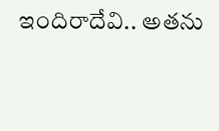ఇందిరాదేవి.. అతను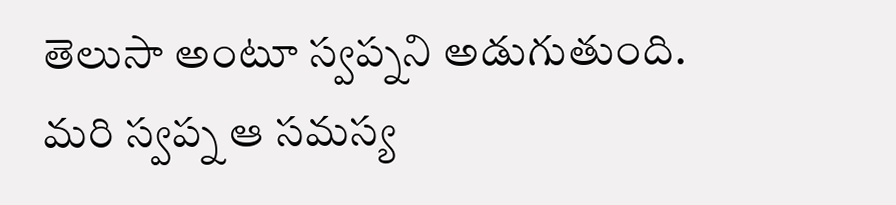తెలుసా అంటూ స్వప్నని అడుగుతుంది. మరి స్వప్న ఆ సమస్య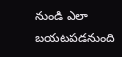నుండి ఎలా బయటపడనుంది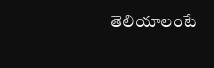తెలియాలంటే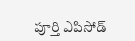పూర్తి ఎపిసోడ్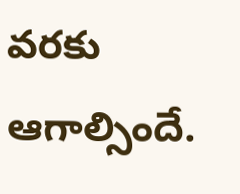వరకు ఆగాల్సిందే.